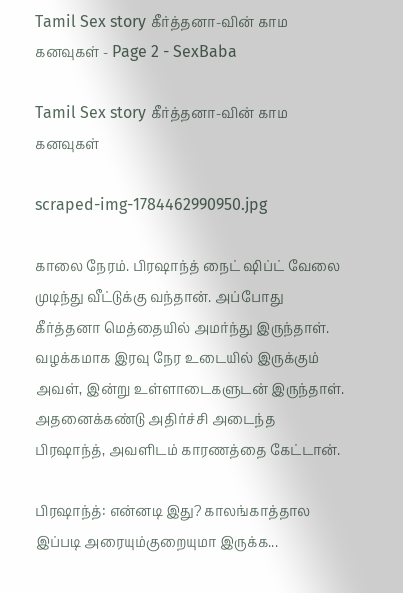Tamil Sex story கீர்த்தனா-வின் காம கனவுகள் - Page 2 - SexBaba

Tamil Sex story கீர்த்தனா-வின் காம கனவுகள்

scraped-img-1784462990950.jpg

காலை நேரம். பிரஷாந்த் நைட் ஷிப்ட் வேலை முடிந்து வீட்டுக்கு வந்தான். அப்போது கீர்த்தனா மெத்தையில் அமர்ந்து இருந்தாள். வழக்கமாக இரவு நேர உடையில் இருக்கும் அவள், இன்று உள்ளாடைகளுடன் இருந்தாள். அதனைக்கண்டு அதிர்ச்சி அடைந்த பிரஷாந்த், அவளிடம் காரணத்தை கேட்டான்.

பிரஷாந்த்: என்னடி இது? காலங்காத்தால இப்படி அரையும்குறையுமா இருக்க...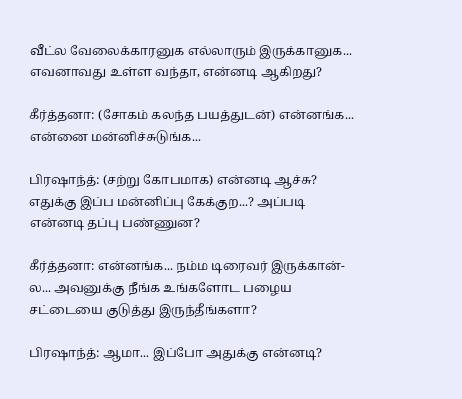வீட்ல வேலைக்காரனுக எல்லாரும் இருக்கானுக... எவனாவது உள்ள வந்தா, என்னடி ஆகிறது?

கீர்த்தனா: (சோகம் கலந்த பயத்துடன்) என்னங்க... என்னை மன்னிச்சுடுங்க...

பிரஷாந்த்: (சற்று கோபமாக) என்னடி ஆச்சு? எதுக்கு இப்ப மன்னிப்பு கேக்குற...? அப்படி என்னடி தப்பு பண்ணுன?

கீர்த்தனா: என்னங்க... நம்ம டிரைவர் இருக்கான்-ல... அவனுக்கு நீங்க உங்களோட பழைய சட்டையை குடுத்து இருந்தீங்களா?

பிரஷாந்த்: ஆமா... இப்போ அதுக்கு என்னடி?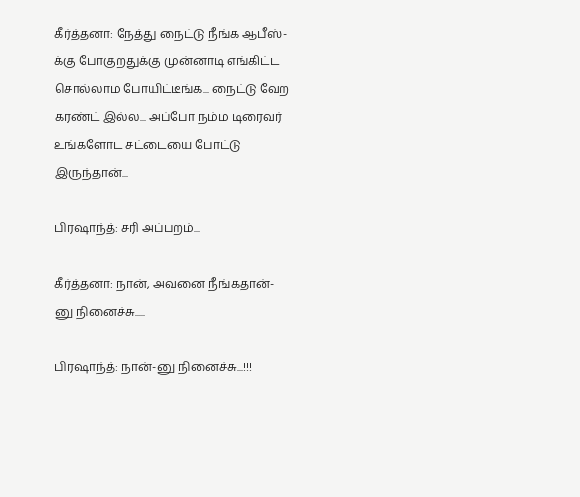கீர்த்தனா: நேத்து நைட்டு நீங்க ஆபீஸ்-க்கு போகுறதுக்கு முன்னாடி எங்கிட்ட சொல்லாம போயிட்டீங்க... நைட்டு வேற கரண்ட் இல்ல... அப்போ நம்ம டிரைவர் உங்களோட சட்டையை போட்டு இருந்தான்...

பிரஷாந்த்: சரி அப்பறம்...

கீர்த்தனா: நான், அவனை நீங்கதான்-னு நினைச்சு.....

பிரஷாந்த்: நான்-னு நினைச்சு...!!!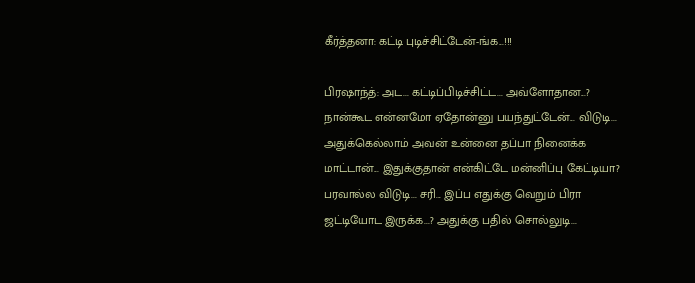கீர்த்தனா: கட்டி புடிச்சிட்டேன்-ங்க...!!!

பிரஷாந்த்: அட... கட்டிப்பிடிச்சிட்ட... அவ்ளோதான...? நான்கூட என்னமோ ஏதோன்னு பயந்துட்டேன்... விடுடி... அதுக்கெல்லாம் அவன் உன்னை தப்பா நினைக்க மாட்டான்... இதுக்குதான் என்கிட்டே மன்னிப்பு கேட்டியா? பரவால்ல விடுடி... சரி... இப்ப எதுக்கு வெறும் பிரா ஜட்டியோட இருக்க...? அதுக்கு பதில் சொல்லுடி...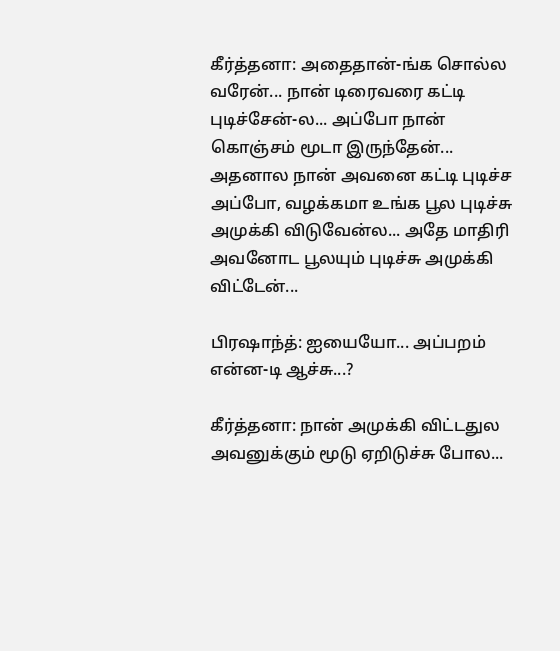கீர்த்தனா: அதைதான்-ங்க சொல்ல வரேன்... நான் டிரைவரை கட்டி புடிச்சேன்-ல... அப்போ நான் கொஞ்சம் மூடா இருந்தேன்... அதனால நான் அவனை கட்டி புடிச்ச அப்போ, வழக்கமா உங்க பூல புடிச்சு அமுக்கி விடுவேன்ல... அதே மாதிரி அவனோட பூலயும் புடிச்சு அமுக்கி விட்டேன்...

பிரஷாந்த்: ஐயையோ... அப்பறம் என்ன-டி ஆச்சு...?

கீர்த்தனா: நான் அமுக்கி விட்டதுல அவனுக்கும் மூடு ஏறிடுச்சு போல...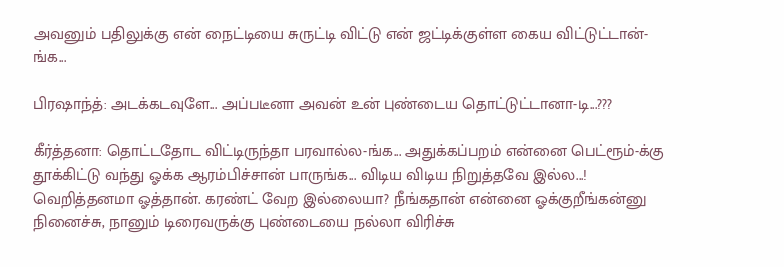அவனும் பதிலுக்கு என் நைட்டியை சுருட்டி விட்டு என் ஜட்டிக்குள்ள கைய விட்டுட்டான்-ங்க...

பிரஷாந்த்: அடக்கடவுளே... அப்படீனா அவன் உன் புண்டைய தொட்டுட்டானா-டி...???

கீர்த்தனா: தொட்டதோட விட்டிருந்தா பரவால்ல-ங்க... அதுக்கப்பறம் என்னை பெட்ரூம்-க்கு தூக்கிட்டு வந்து ஓக்க ஆரம்பிச்சான் பாருங்க... விடிய விடிய நிறுத்தவே இல்ல...! வெறித்தனமா ஓத்தான். கரண்ட் வேற இல்லையா? நீங்கதான் என்னை ஓக்குறீங்கன்னு நினைச்சு, நானும் டிரைவருக்கு புண்டையை நல்லா விரிச்சு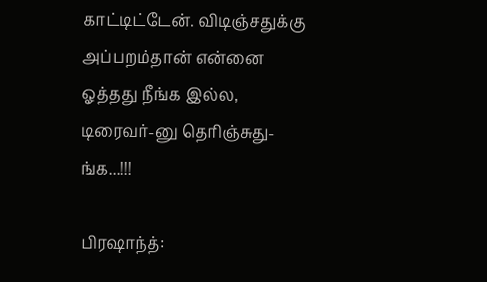காட்டிட்டேன். விடிஞ்சதுக்கு அப்பறம்தான் என்னை ஓத்தது நீங்க இல்ல, டிரைவர்-னு தெரிஞ்சுது-ங்க...!!!

பிரஷாந்த்: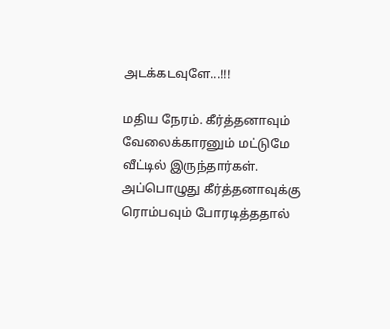அடக்கடவுளே...!!!

மதிய நேரம். கீர்த்தனாவும் வேலைக்காரனும் மட்டுமே வீட்டில் இருந்தார்கள். அப்பொழுது கீர்த்தனாவுக்கு ரொம்பவும் போரடித்ததால்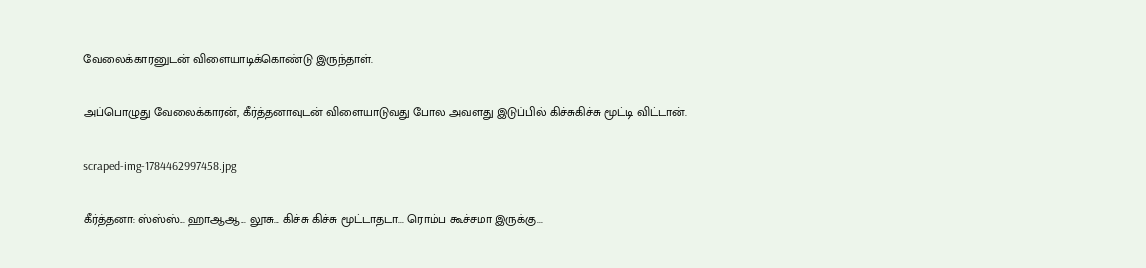வேலைக்காரனுடன் விளையாடிக்கொண்டு இருந்தாள்.

அப்பொழுது வேலைக்காரன், கீர்த்தனாவுடன் விளையாடுவது போல அவளது இடுப்பில் கிச்சுகிச்சு மூட்டி விட்டான்.

scraped-img-1784462997458.jpg

கீர்த்தனா: ஸ்ஸ்ஸ்... ஹாஆஆ... லூசு... கிச்சு கிச்சு மூட்டாதடா... ரொம்ப கூச்சமா இருக்கு...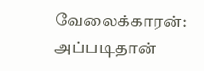வேலைக்காரன்: அப்படிதான்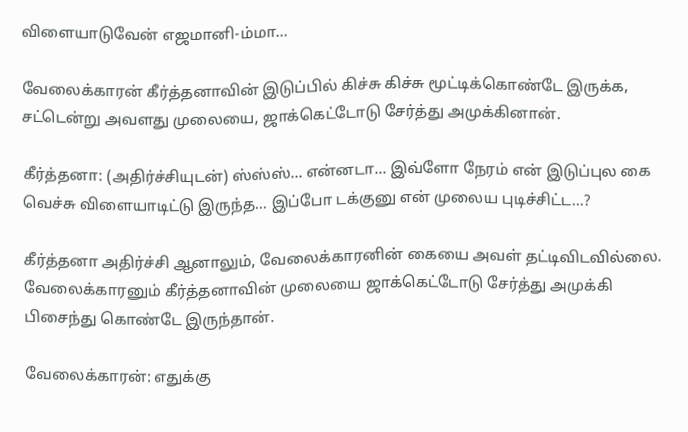விளையாடுவேன் எஜமானி-ம்மா...

வேலைக்காரன் கீர்த்தனாவின் இடுப்பில் கிச்சு கிச்சு மூட்டிக்கொண்டே இருக்க, சட்டென்று அவளது முலையை, ஜாக்கெட்டோடு சேர்த்து அமுக்கினான்.

கீர்த்தனா: (அதிர்ச்சியுடன்) ஸ்ஸ்ஸ்... என்னடா... இவ்ளோ நேரம் என் இடுப்புல கை வெச்சு விளையாடிட்டு இருந்த... இப்போ டக்குனு என் முலைய புடிச்சிட்ட...?

கீர்த்தனா அதிர்ச்சி ஆனாலும், வேலைக்காரனின் கையை அவள் தட்டிவிடவில்லை. வேலைக்காரனும் கீர்த்தனாவின் முலையை ஜாக்கெட்டோடு சேர்த்து அமுக்கி பிசைந்து கொண்டே இருந்தான்.

வேலைக்காரன்: எதுக்கு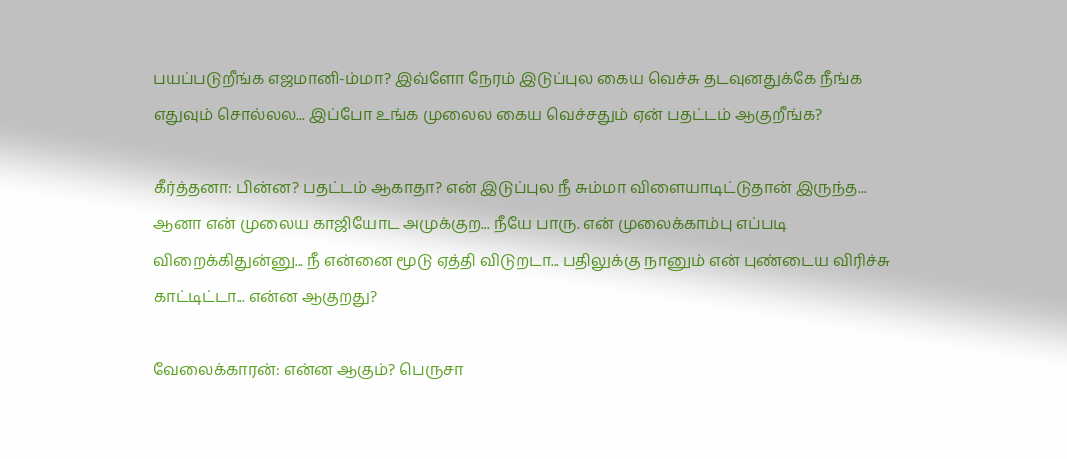பயப்படுறீங்க எஜமானி-ம்மா? இவ்ளோ நேரம் இடுப்புல கைய வெச்சு தடவுனதுக்கே நீங்க எதுவும் சொல்லல... இப்போ உங்க முலைல கைய வெச்சதும் ஏன் பதட்டம் ஆகுறீங்க?

கீர்த்தனா: பின்ன? பதட்டம் ஆகாதா? என் இடுப்புல நீ சும்மா விளையாடிட்டுதான் இருந்த... ஆனா என் முலைய காஜியோட அமுக்குற... நீயே பாரு. என் முலைக்காம்பு எப்படி விறைக்கிதுன்னு... நீ என்னை மூடு ஏத்தி விடுறடா... பதிலுக்கு நானும் என் புண்டைய விரிச்சு காட்டிட்டா... என்ன ஆகுறது?

வேலைக்காரன்: என்ன ஆகும்? பெருசா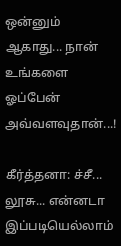ஒன்னும் ஆகாது... நான் உங்களை ஓப்பேன் அவ்வளவுதான்...!

கீர்த்தனா: ச்சீ... லூசு... என்னடா இப்படியெல்லாம்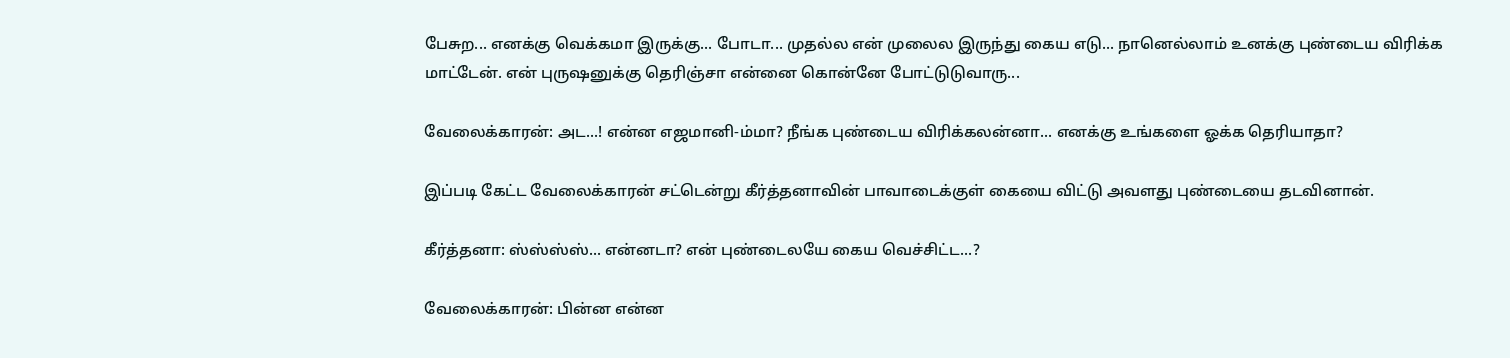பேசுற... எனக்கு வெக்கமா இருக்கு... போடா... முதல்ல என் முலைல இருந்து கைய எடு... நானெல்லாம் உனக்கு புண்டைய விரிக்க மாட்டேன். என் புருஷனுக்கு தெரிஞ்சா என்னை கொன்னே போட்டுடுவாரு...

வேலைக்காரன்: அட...! என்ன எஜமானி-ம்மா? நீங்க புண்டைய விரிக்கலன்னா... எனக்கு உங்களை ஓக்க தெரியாதா?

இப்படி கேட்ட வேலைக்காரன் சட்டென்று கீர்த்தனாவின் பாவாடைக்குள் கையை விட்டு அவளது புண்டையை தடவினான்.

கீர்த்தனா: ஸ்ஸ்ஸ்ஸ்... என்னடா? என் புண்டைலயே கைய வெச்சிட்ட...?

வேலைக்காரன்: பின்ன என்ன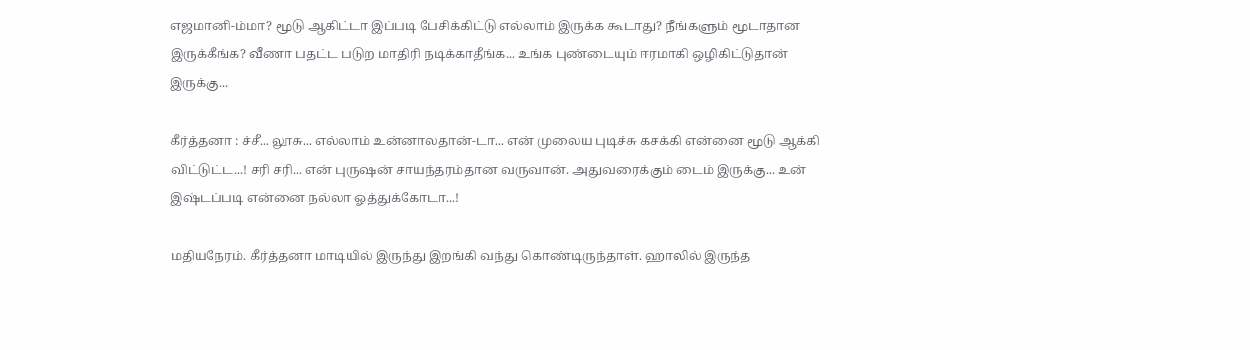எஜமானி-ம்மா? மூடு ஆகிட்டா இப்படி பேசிக்கிட்டு எல்லாம் இருக்க கூடாது? நீங்களும் மூடாதான இருக்கீங்க? வீணா பதட்ட படுற மாதிரி நடிக்காதீங்க... உங்க புண்டையும் ஈரமாகி ஒழிகிட்டுதான் இருக்கு...

கீர்த்தனா : ச்சீ... லூசு... எல்லாம் உன்னாலதான்-டா... என் முலைய புடிச்சு கசக்கி என்னை மூடு ஆக்கி விட்டுட்ட...! சரி சரி... என் புருஷன் சாயந்தரம்தான வருவான். அதுவரைக்கும் டைம் இருக்கு... உன் இஷ்டப்படி என்னை நல்லா ஓத்துக்கோடா...!

மதியநேரம். கீர்த்தனா மாடியில் இருந்து இறங்கி வந்து கொண்டிருந்தாள். ஹாலில் இருந்த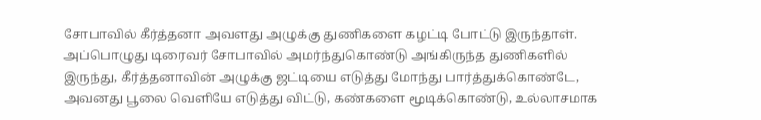சோபாவில் கீர்த்தனா அவளது அழுக்கு துணிகளை கழட்டி போட்டு இருந்தாள். அப்பொழுது டிரைவர் சோபாவில் அமர்ந்துகொண்டு அங்கிருந்த துணிகளில் இருந்து, கீர்த்தனாவின் அழுக்கு ஜட்டியை எடுத்து மோந்து பார்த்துக்கொண்டே, அவனது பூலை வெளியே எடுத்து விட்டு, கண்களை மூடிக்கொண்டு, உல்லாசமாக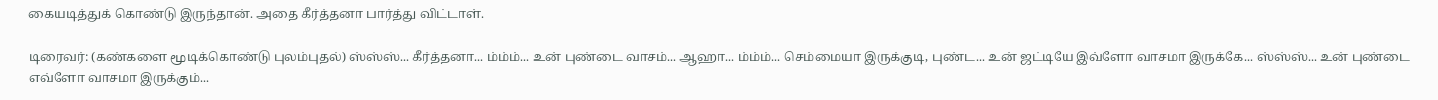கையடித்துக் கொண்டு இருந்தான். அதை கீர்த்தனா பார்த்து விட்டாள்.

டிரைவர்: (கண்களை மூடிக்கொண்டு புலம்புதல்) ஸ்ஸ்ஸ்... கீர்த்தனா... ம்ம்ம்... உன் புண்டை வாசம்... ஆஹா... ம்ம்ம்... செம்மையா இருக்குடி, புண்ட... உன் ஜட்டியே இவ்ளோ வாசமா இருக்கே... ஸ்ஸ்ஸ்... உன் புண்டை எவ்ளோ வாசமா இருக்கும்...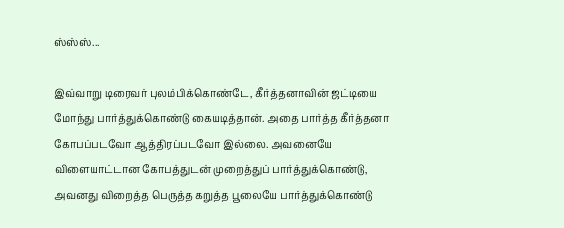ஸ்ஸ்ஸ்...

இவ்வாறு டிரைவர் புலம்பிக்கொண்டே, கீர்த்தனாவின் ஜட்டியை மோந்து பார்த்துக்கொண்டு கையடித்தான். அதை பார்த்த கீர்த்தனா கோபப்படவோ ஆத்திரப்படவோ இல்லை. அவனையே விளையாட்டான கோபத்துடன் முறைத்துப் பார்த்துக்கொண்டு, அவனது விறைத்த பெருத்த கறுத்த பூலையே பார்த்துக்கொண்டு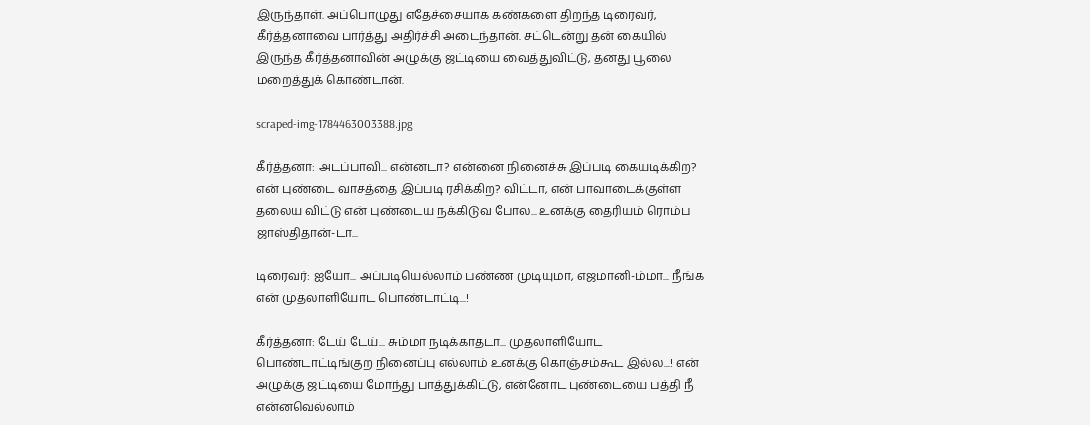இருந்தாள். அப்பொழுது எதேச்சையாக கண்களை திறந்த டிரைவர், கீர்த்தனாவை பார்த்து அதிர்ச்சி அடைந்தான். சட்டென்று தன் கையில் இருந்த கீர்த்தனாவின் அழுக்கு ஜட்டியை வைத்துவிட்டு, தனது பூலை மறைத்துக் கொண்டான்.

scraped-img-1784463003388.jpg

கீர்த்தனா: அடப்பாவி... என்னடா? என்னை நினைச்சு இப்படி கையடிக்கிற? என் புண்டை வாசத்தை இப்படி ரசிக்கிற? விட்டா, என் பாவாடைக்குள்ள தலைய விட்டு என் புண்டைய நக்கிடுவ போல... உனக்கு தைரியம் ரொம்ப ஜாஸ்திதான்-டா...

டிரைவர்: ஐயோ... அப்படியெல்லாம் பண்ண முடியுமா, எஜமானி-ம்மா... நீங்க என் முதலாளியோட பொண்டாட்டி...!

கீர்த்தனா: டேய் டேய்... சும்மா நடிக்காதடா... முதலாளியோட பொண்டாட்டிங்குற நினைப்பு எல்லாம் உனக்கு கொஞ்சம்கூட இல்ல...! என் அழுக்கு ஜட்டியை மோந்து பாத்துக்கிட்டு, என்னோட புண்டையை பத்தி நீ என்னவெல்லாம்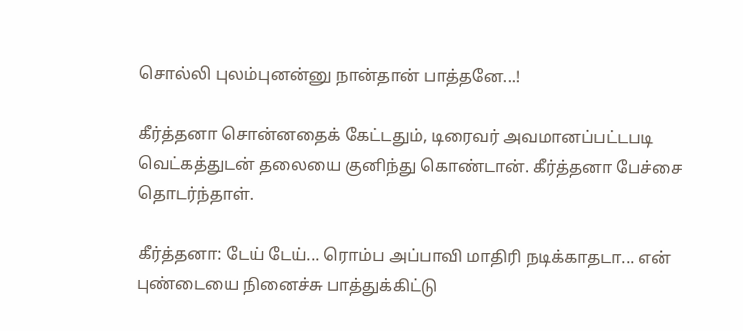சொல்லி புலம்புனன்னு நான்தான் பாத்தனே...!

கீர்த்தனா சொன்னதைக் கேட்டதும், டிரைவர் அவமானப்பட்டபடி வெட்கத்துடன் தலையை குனிந்து கொண்டான். கீர்த்தனா பேச்சை தொடர்ந்தாள்.

கீர்த்தனா: டேய் டேய்... ரொம்ப அப்பாவி மாதிரி நடிக்காதடா... என் புண்டையை நினைச்சு பாத்துக்கிட்டு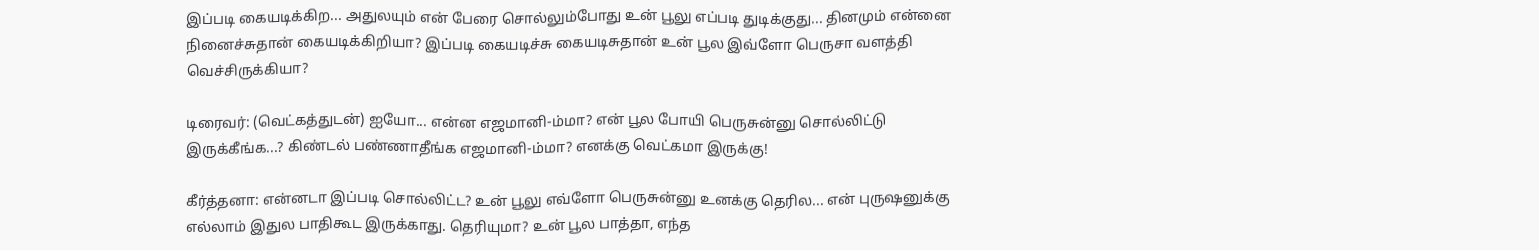இப்படி கையடிக்கிற... அதுலயும் என் பேரை சொல்லும்போது உன் பூலு எப்படி துடிக்குது... தினமும் என்னை நினைச்சுதான் கையடிக்கிறியா? இப்படி கையடிச்சு கையடிசுதான் உன் பூல இவ்ளோ பெருசா வளத்தி வெச்சிருக்கியா?

டிரைவர்: (வெட்கத்துடன்) ஐயோ... என்ன எஜமானி-ம்மா? என் பூல போயி பெருசுன்னு சொல்லிட்டு இருக்கீங்க...? கிண்டல் பண்ணாதீங்க எஜமானி-ம்மா? எனக்கு வெட்கமா இருக்கு!

கீர்த்தனா: என்னடா இப்படி சொல்லிட்ட? உன் பூலு எவ்ளோ பெருசுன்னு உனக்கு தெரில... என் புருஷனுக்கு எல்லாம் இதுல பாதிகூட இருக்காது. தெரியுமா? உன் பூல பாத்தா, எந்த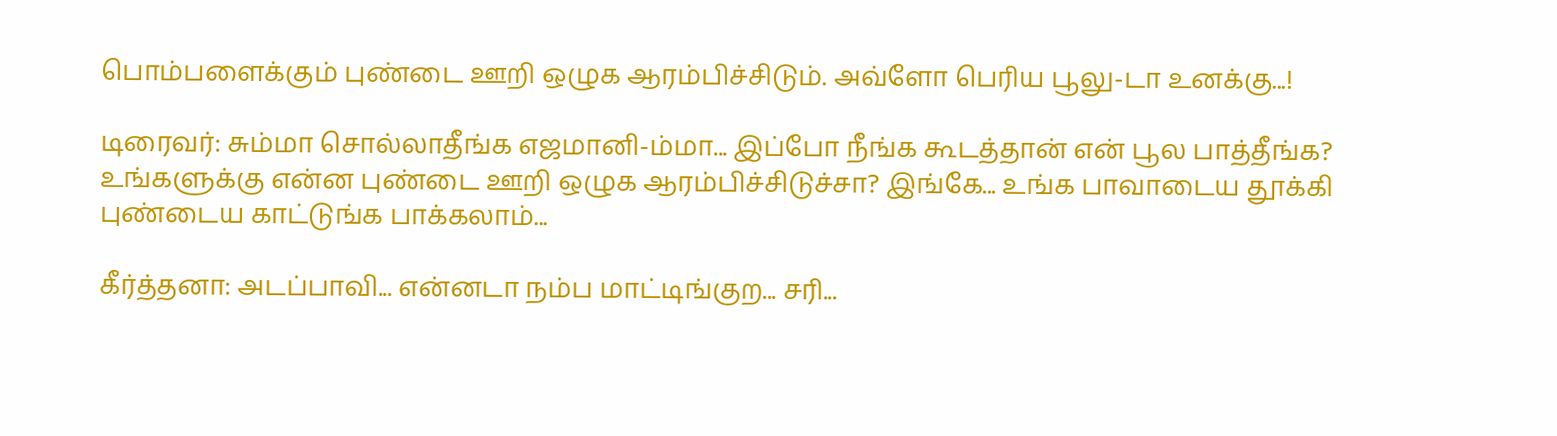பொம்பளைக்கும் புண்டை ஊறி ஒழுக ஆரம்பிச்சிடும். அவ்ளோ பெரிய பூலு-டா உனக்கு...!

டிரைவர்: சும்மா சொல்லாதீங்க எஜமானி-ம்மா... இப்போ நீங்க கூடத்தான் என் பூல பாத்தீங்க? உங்களுக்கு என்ன புண்டை ஊறி ஒழுக ஆரம்பிச்சிடுச்சா? இங்கே... உங்க பாவாடைய தூக்கி புண்டைய காட்டுங்க பாக்கலாம்...

கீர்த்தனா: அடப்பாவி... என்னடா நம்ப மாட்டிங்குற... சரி...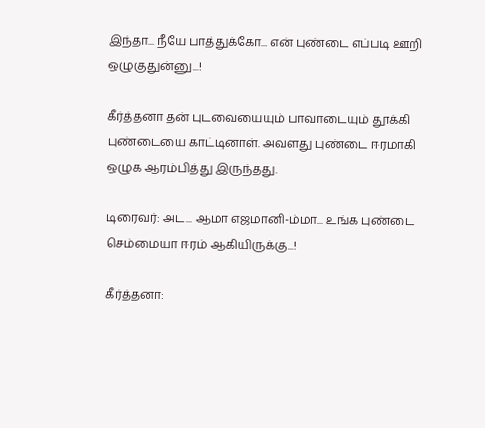இந்தா... நீயே பாத்துக்கோ... என் புண்டை எப்படி ஊறி ஒழுகுதுன்னு...!

கீர்த்தனா தன் புடவையையும் பாவாடையும் தூக்கி புண்டையை காட்டினாள். அவளது புண்டை ஈரமாகி ஒழுக ஆரம்பித்து இருந்தது.

டிரைவர்: அட... ஆமா எஜமானி-ம்மா... உங்க புண்டை செம்மையா ஈரம் ஆகியிருக்கு...!

கீர்த்தனா: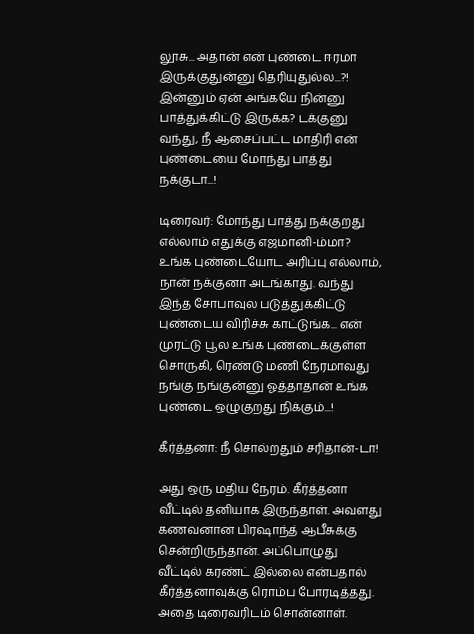லூசு... அதான் என் புண்டை ஈரமா இருக்குதுன்னு தெரியுதுல்ல...?! இன்னும் ஏன் அங்கயே நின்னு பாத்துக்கிட்டு இருக்க? டக்குனு வந்து, நீ ஆசைப்பட்ட மாதிரி என் புண்டையை மோந்து பாத்து நக்குடா...!

டிரைவர்: மோந்து பாத்து நக்குறது எல்லாம் எதுக்கு எஜமானி-ம்மா? உங்க புண்டையோட அரிப்பு எல்லாம், நான் நக்குனா அடங்காது. வந்து இந்த சோபாவுல படுத்துக்கிட்டு புண்டைய விரிச்சு காட்டுங்க... என் முரட்டு பூல உங்க புண்டைக்குள்ள சொருகி, ரெண்டு மணி நேரமாவது நங்கு நங்குன்னு ஓத்தாதான் உங்க புண்டை ஒழுகுறது நிக்கும்...!

கீர்த்தனா: நீ சொல்றதும் சரிதான்-டா!

அது ஒரு மதிய நேரம். கீர்த்தனா வீட்டில் தனியாக இருந்தாள். அவளது கணவனான பிரஷாந்த் ஆபீசுக்கு சென்றிருந்தான். அப்பொழுது வீட்டில் கரண்ட் இல்லை என்பதால் கீர்த்தனாவுக்கு ரொம்ப போரடித்தது. அதை டிரைவரிடம் சொன்னாள்.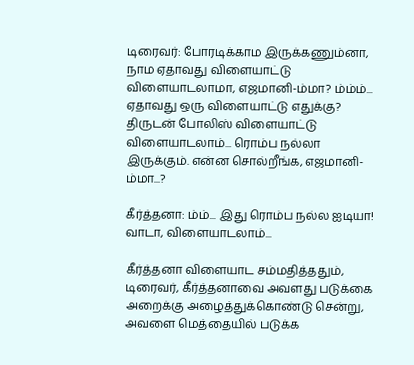டிரைவர்: போரடிக்காம இருக்கணும்னா, நாம ஏதாவது விளையாட்டு விளையாடலாமா, எஜமானி-ம்மா? ம்ம்ம்... ஏதாவது ஒரு விளையாட்டு எதுக்கு? திருடன் போலிஸ் விளையாட்டு விளையாடலாம்... ரொம்ப நல்லா இருக்கும். என்ன சொல்றீங்க, எஜமானி-ம்மா...?

கீர்த்தனா: ம்ம்... இது ரொம்ப நல்ல ஐடியா! வாடா, விளையாடலாம்...

கீர்த்தனா விளையாட சம்மதித்ததும், டிரைவர், கீர்த்தனாவை அவளது படுக்கை அறைக்கு அழைத்துக்கொண்டு சென்று, அவளை மெத்தையில் படுக்க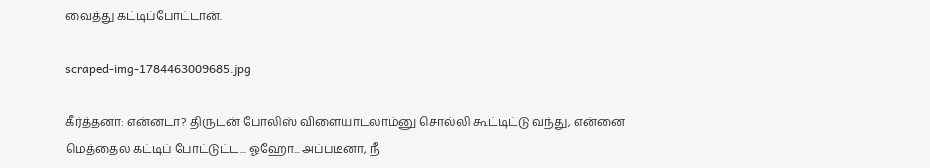வைத்து கட்டிப்போட்டான்.

scraped-img-1784463009685.jpg

கீர்த்தனா: என்னடா? திருடன் போலிஸ் விளையாடலாம்னு சொல்லி கூட்டிட்டு வந்து, என்னை மெத்தைல கட்டிப் போட்டுட்ட... ஓஹோ... அப்படீனா, நீ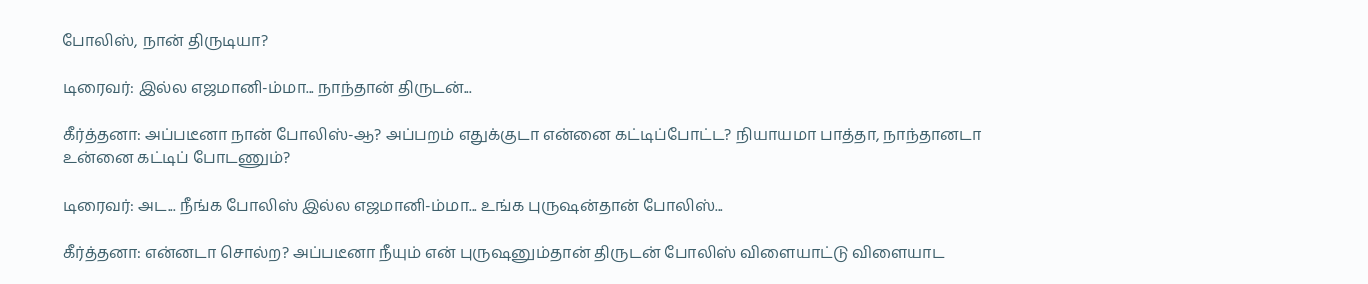போலிஸ், நான் திருடியா?

டிரைவர்: இல்ல எஜமானி-ம்மா... நாந்தான் திருடன்...

கீர்த்தனா: அப்படீனா நான் போலிஸ்-ஆ? அப்பறம் எதுக்குடா என்னை கட்டிப்போட்ட? நியாயமா பாத்தா, நாந்தானடா உன்னை கட்டிப் போடணும்?

டிரைவர்: அட... நீங்க போலிஸ் இல்ல எஜமானி-ம்மா... உங்க புருஷன்தான் போலிஸ்...

கீர்த்தனா: என்னடா சொல்ற? அப்படீனா நீயும் என் புருஷனும்தான் திருடன் போலிஸ் விளையாட்டு விளையாட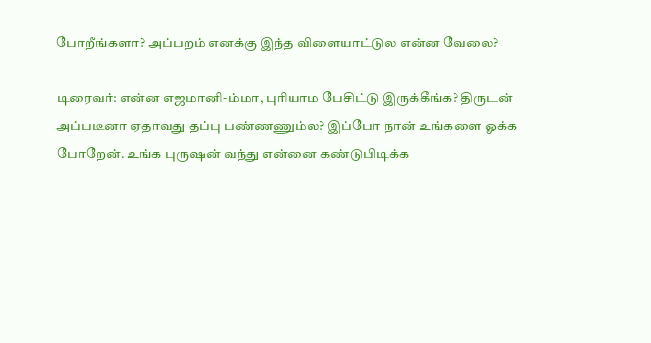போறீங்களா? அப்பறம் எனக்கு இந்த விளையாட்டுல என்ன வேலை?

டிரைவர்: என்ன எஜமானி-ம்மா, புரியாம பேசிட்டு இருக்கீங்க? திருடன் அப்படீனா ஏதாவது தப்பு பண்ணணும்ல? இப்போ நான் உங்களை ஓக்க போறேன். உங்க புருஷன் வந்து என்னை கண்டுபிடிக்க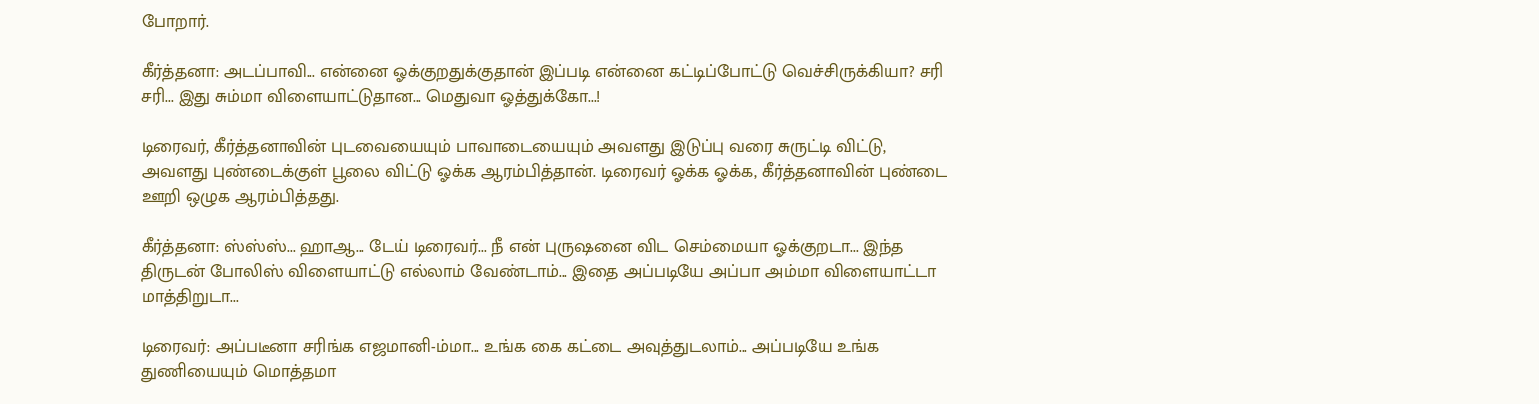போறார்.

கீர்த்தனா: அடப்பாவி... என்னை ஓக்குறதுக்குதான் இப்படி என்னை கட்டிப்போட்டு வெச்சிருக்கியா? சரி சரி... இது சும்மா விளையாட்டுதான... மெதுவா ஓத்துக்கோ...!

டிரைவர், கீர்த்தனாவின் புடவையையும் பாவாடையையும் அவளது இடுப்பு வரை சுருட்டி விட்டு, அவளது புண்டைக்குள் பூலை விட்டு ஓக்க ஆரம்பித்தான். டிரைவர் ஓக்க ஓக்க, கீர்த்தனாவின் புண்டை ஊறி ஒழுக ஆரம்பித்தது.

கீர்த்தனா: ஸ்ஸ்ஸ்... ஹாஆ... டேய் டிரைவர்... நீ என் புருஷனை விட செம்மையா ஓக்குறடா... இந்த திருடன் போலிஸ் விளையாட்டு எல்லாம் வேண்டாம்... இதை அப்படியே அப்பா அம்மா விளையாட்டா மாத்திறுடா...

டிரைவர்: அப்படீனா சரிங்க எஜமானி-ம்மா... உங்க கை கட்டை அவுத்துடலாம்... அப்படியே உங்க துணியையும் மொத்தமா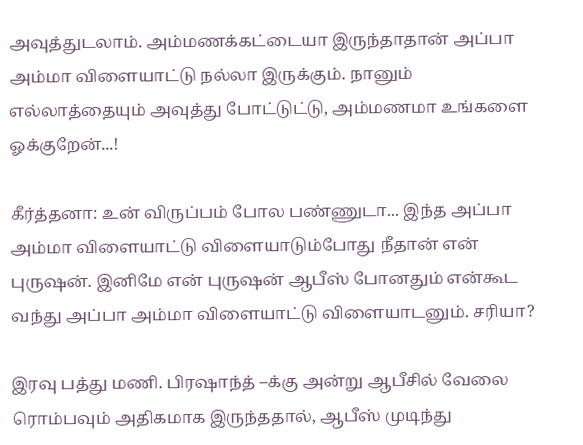அவுத்துடலாம். அம்மணக்கட்டையா இருந்தாதான் அப்பா அம்மா விளையாட்டு நல்லா இருக்கும். நானும் எல்லாத்தையும் அவுத்து போட்டுட்டு, அம்மணமா உங்களை ஓக்குறேன்...!

கீர்த்தனா: உன் விருப்பம் போல பண்ணுடா... இந்த அப்பா அம்மா விளையாட்டு விளையாடும்போது நீதான் என் புருஷன். இனிமே என் புருஷன் ஆபீஸ் போனதும் என்கூட வந்து அப்பா அம்மா விளையாட்டு விளையாடனும். சரியா?

இரவு பத்து மணி. பிரஷாந்த் –க்கு அன்று ஆபீசில் வேலை ரொம்பவும் அதிகமாக இருந்ததால், ஆபீஸ் முடிந்து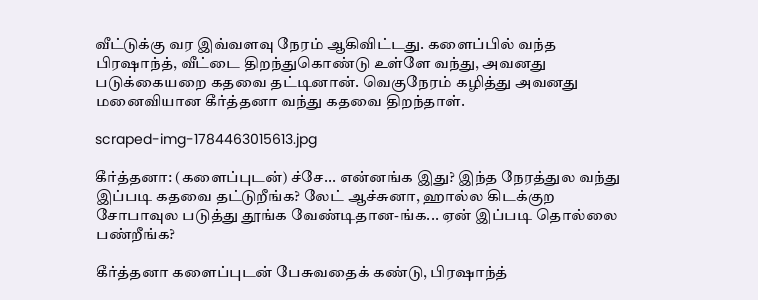வீட்டுக்கு வர இவ்வளவு நேரம் ஆகிவிட்டது. களைப்பில் வந்த பிரஷாந்த், வீட்டை திறந்துகொண்டு உள்ளே வந்து, அவனது படுக்கையறை கதவை தட்டினான். வெகுநேரம் கழித்து அவனது மனைவியான கீர்த்தனா வந்து கதவை திறந்தாள்.

scraped-img-1784463015613.jpg

கீர்த்தனா: (களைப்புடன்) ச்சே... என்னங்க இது? இந்த நேரத்துல வந்து இப்படி கதவை தட்டுறீங்க? லேட் ஆச்சுனா, ஹால்ல கிடக்குற சோபாவுல படுத்து தூங்க வேண்டிதான-ங்க... ஏன் இப்படி தொல்லை பண்றீங்க?

கீர்த்தனா களைப்புடன் பேசுவதைக் கண்டு, பிரஷாந்த்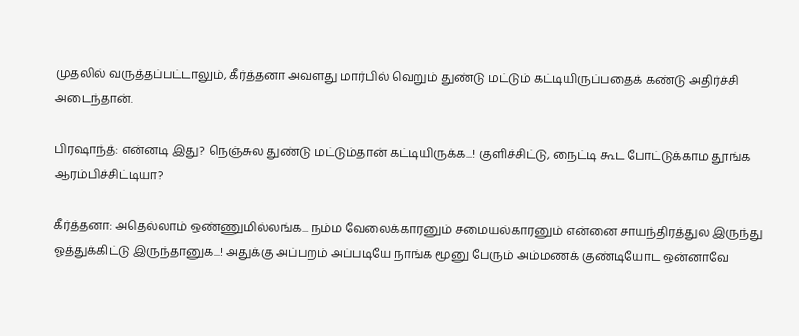முதலில் வருத்தப்பட்டாலும், கீர்த்தனா அவளது மார்பில் வெறும் துண்டு மட்டும் கட்டியிருப்பதைக் கண்டு அதிர்ச்சி அடைந்தான்.

பிரஷாந்த்: என்னடி இது? நெஞ்சுல துண்டு மட்டும்தான் கட்டியிருக்க...! குளிச்சிட்டு, நைட்டி கூட போட்டுக்காம தூங்க ஆரம்பிச்சிட்டியா?

கீர்த்தனா: அதெல்லாம் ஒண்ணுமில்லங்க... நம்ம வேலைக்காரனும் சமையல்காரனும் என்னை சாயந்திரத்துல இருந்து ஓத்துக்கிட்டு இருந்தானுக...! அதுக்கு அப்பறம் அப்படியே நாங்க மூனு பேரும் அம்மணக் குண்டியோட ஒன்னாவே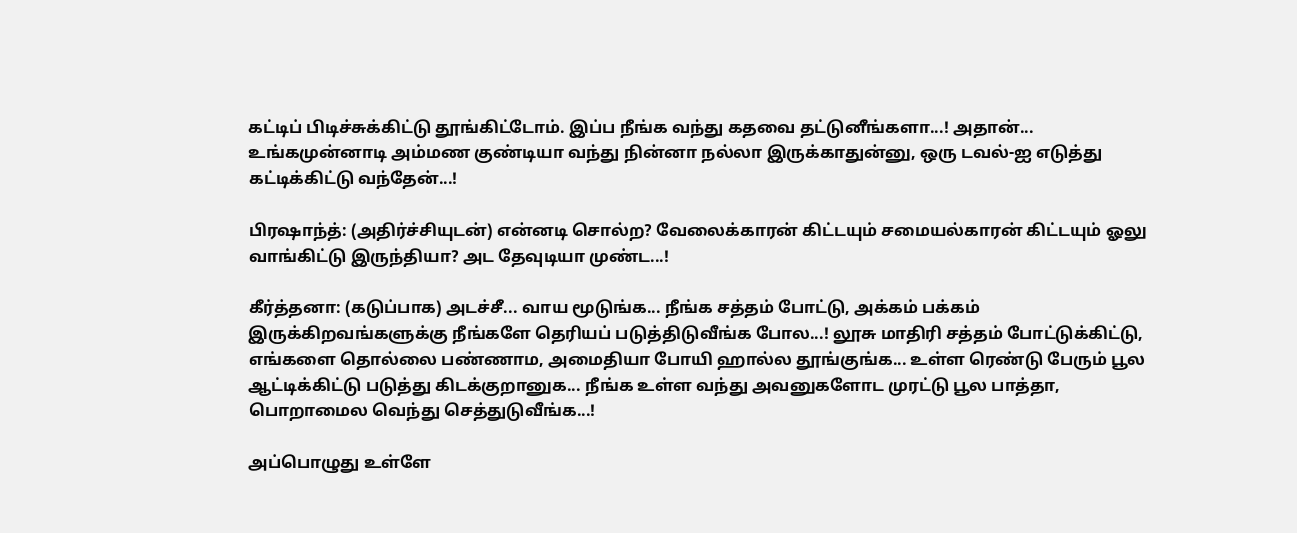கட்டிப் பிடிச்சுக்கிட்டு தூங்கிட்டோம். இப்ப நீங்க வந்து கதவை தட்டுனீங்களா...! அதான்... உங்கமுன்னாடி அம்மண குண்டியா வந்து நின்னா நல்லா இருக்காதுன்னு, ஒரு டவல்-ஐ எடுத்து கட்டிக்கிட்டு வந்தேன்...!

பிரஷாந்த்: (அதிர்ச்சியுடன்) என்னடி சொல்ற? வேலைக்காரன் கிட்டயும் சமையல்காரன் கிட்டயும் ஓலு வாங்கிட்டு இருந்தியா? அட தேவுடியா முண்ட...!

கீர்த்தனா: (கடுப்பாக) அடச்சீ... வாய மூடுங்க... நீங்க சத்தம் போட்டு, அக்கம் பக்கம் இருக்கிறவங்களுக்கு நீங்களே தெரியப் படுத்திடுவீங்க போல...! லூசு மாதிரி சத்தம் போட்டுக்கிட்டு, எங்களை தொல்லை பண்ணாம, அமைதியா போயி ஹால்ல தூங்குங்க... உள்ள ரெண்டு பேரும் பூல ஆட்டிக்கிட்டு படுத்து கிடக்குறானுக... நீங்க உள்ள வந்து அவனுகளோட முரட்டு பூல பாத்தா, பொறாமைல வெந்து செத்துடுவீங்க...!

அப்பொழுது உள்ளே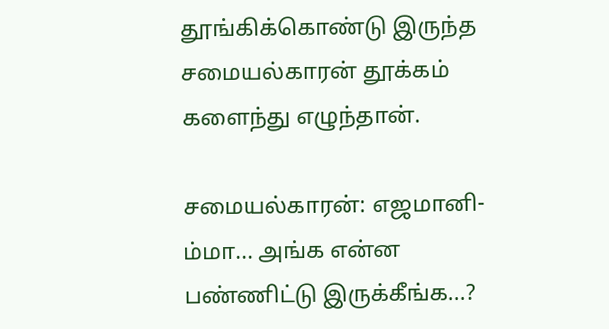தூங்கிக்கொண்டு இருந்த சமையல்காரன் தூக்கம் களைந்து எழுந்தான்.

சமையல்காரன்: எஜமானி-ம்மா... அங்க என்ன பண்ணிட்டு இருக்கீங்க...?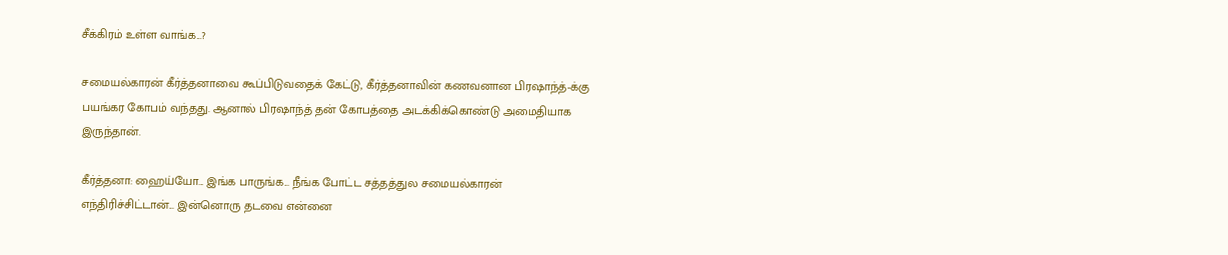சீக்கிரம் உள்ள வாங்க...?

சமையல்காரன் கீர்த்தனாவை கூப்பிடுவதைக் கேட்டு, கீர்த்தனாவின் கணவனான பிரஷாந்த்-க்கு பயங்கர கோபம் வந்தது. ஆனால் பிரஷாந்த் தன் கோபத்தை அடக்கிக்கொண்டு அமைதியாக இருந்தான்.

கீர்த்தனா: ஹைய்யோ... இங்க பாருங்க... நீங்க போட்ட சத்தத்துல சமையல்காரன் எந்திரிச்சிட்டான்... இன்னொரு தடவை என்னை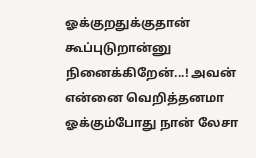ஓக்குறதுக்குதான் கூப்புடுறான்னு நினைக்கிறேன்...! அவன் என்னை வெறித்தனமா ஓக்கும்போது நான் லேசா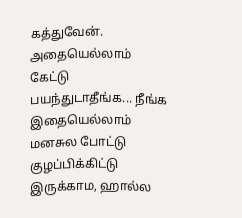கத்துவேன். அதையெல்லாம் கேட்டு பயந்துடாதீங்க... நீங்க இதையெல்லாம் மனசுல போட்டு குழப்பிக்கிட்டு இருக்காம, ஹால்ல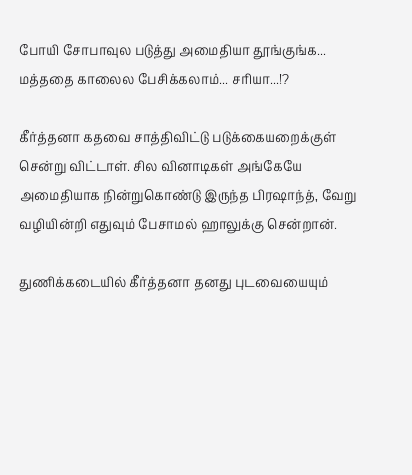போயி சோபாவுல படுத்து அமைதியா தூங்குங்க... மத்ததை காலைல பேசிக்கலாம்... சரியா...!?

கீர்த்தனா கதவை சாத்திவிட்டு படுக்கையறைக்குள் சென்று விட்டாள். சில வினாடிகள் அங்கேயே அமைதியாக நின்றுகொண்டு இருந்த பிரஷாந்த், வேறு வழியின்றி எதுவும் பேசாமல் ஹாலுக்கு சென்றான்.

துணிக்கடையில் கீர்த்தனா தனது புடவையையும்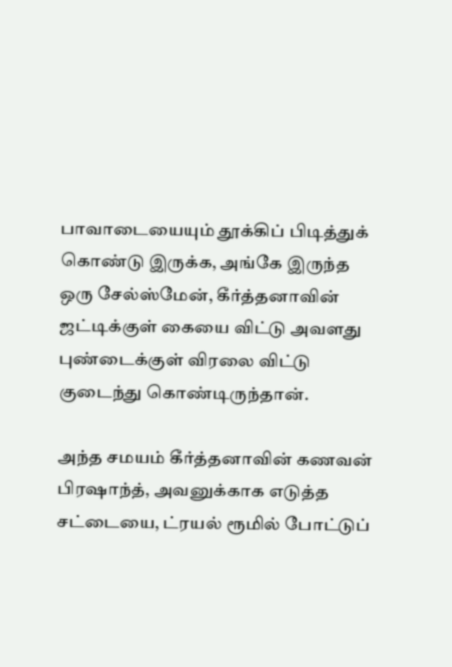பாவாடையையும் தூக்கிப் பிடித்துக் கொண்டு இருக்க, அங்கே இருந்த ஒரு சேல்ஸ்மேன், கீர்த்தனாவின் ஜட்டிக்குள் கையை விட்டு அவளது புண்டைக்குள் விரலை விட்டு குடைந்து கொண்டிருந்தான்.

அந்த சமயம் கீர்த்தனாவின் கணவன் பிரஷாந்த், அவனுக்காக எடுத்த சட்டையை, ட்ரயல் ரூமில் போட்டுப்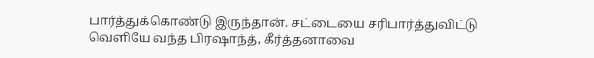பார்த்துக்கொண்டு இருந்தான். சட்டையை சரிபார்த்துவிட்டு வெளியே வந்த பிரஷாந்த், கீர்த்தனாவை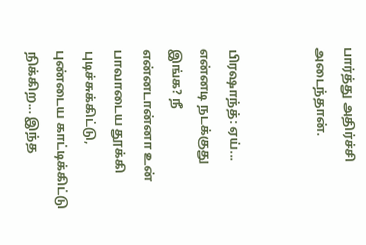பார்த்து அதிர்ச்சி அடைந்தான்.


பிரஷாந்த்: ஏய்... என்னடி நடக்குது இங்க? நீ என்னடான்னா உன் பாவாடைய தூக்கி புடிச்சுக்கிட்டு, புண்டைய காட்டிக்கிட்டு நிக்கிற... இந்த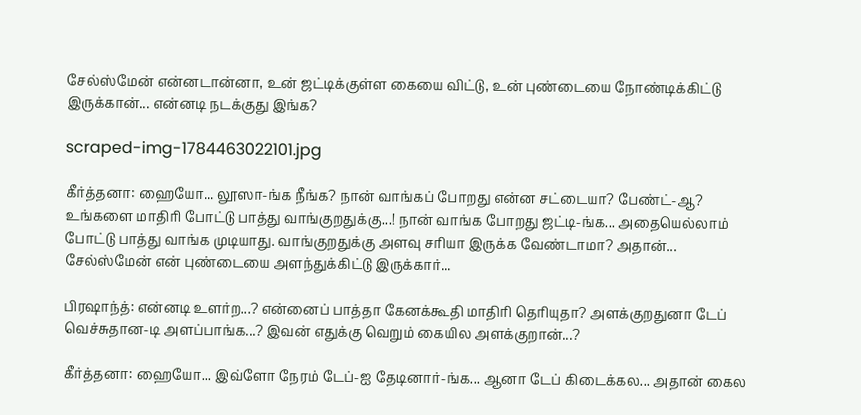சேல்ஸ்மேன் என்னடான்னா, உன் ஜட்டிக்குள்ள கையை விட்டு, உன் புண்டையை நோண்டிக்கிட்டு இருக்கான்... என்னடி நடக்குது இங்க?

scraped-img-1784463022101.jpg

கீர்த்தனா: ஹையோ... லூஸா-ங்க நீங்க? நான் வாங்கப் போறது என்ன சட்டையா? பேண்ட்-ஆ? உங்களை மாதிரி போட்டு பாத்து வாங்குறதுக்கு...! நான் வாங்க போறது ஜட்டி-ங்க... அதையெல்லாம் போட்டு பாத்து வாங்க முடியாது. வாங்குறதுக்கு அளவு சரியா இருக்க வேண்டாமா? அதான்... சேல்ஸ்மேன் என் புண்டையை அளந்துக்கிட்டு இருக்கார்...

பிரஷாந்த்: என்னடி உளர்ற...? என்னைப் பாத்தா கேனக்கூதி மாதிரி தெரியுதா? அளக்குறதுனா டேப் வெச்சுதான-டி அளப்பாங்க...? இவன் எதுக்கு வெறும் கையில அளக்குறான்...?

கீர்த்தனா: ஹையோ... இவ்ளோ நேரம் டேப்-ஐ தேடினார்-ங்க... ஆனா டேப் கிடைக்கல... அதான் கைல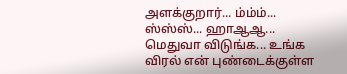அளக்குறார்... ம்ம்ம்... ஸ்ஸ்ஸ்... ஹாஆஆ... மெதுவா விடுங்க... உங்க விரல் என் புண்டைக்குள்ள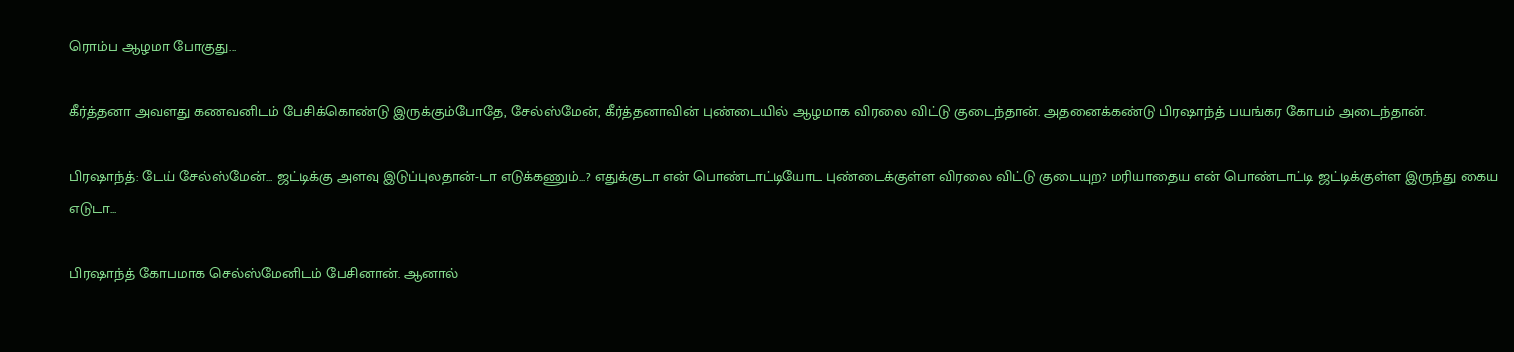ரொம்ப ஆழமா போகுது...

கீர்த்தனா அவளது கணவனிடம் பேசிக்கொண்டு இருக்கும்போதே, சேல்ஸ்மேன், கீர்த்தனாவின் புண்டையில் ஆழமாக விரலை விட்டு குடைந்தான். அதனைக்கண்டு பிரஷாந்த் பயங்கர கோபம் அடைந்தான்.

பிரஷாந்த்: டேய் சேல்ஸ்மேன்... ஜட்டிக்கு அளவு இடுப்புலதான்-டா எடுக்கணும்...? எதுக்குடா என் பொண்டாட்டியோட புண்டைக்குள்ள விரலை விட்டு குடையுற? மரியாதைய என் பொண்டாட்டி ஜட்டிக்குள்ள இருந்து கைய எடுடா...

பிரஷாந்த் கோபமாக செல்ஸ்மேனிடம் பேசினான். ஆனால்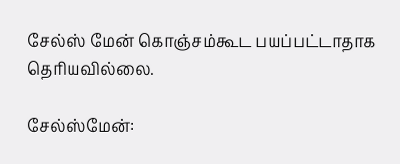சேல்ஸ் மேன் கொஞ்சம்கூட பயப்பட்டாதாக தெரியவில்லை.

சேல்ஸ்மேன்: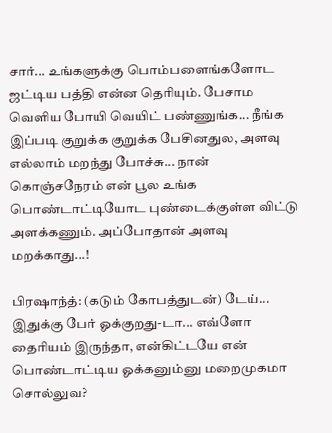சார்... உங்களுக்கு பொம்பளைங்களோட ஜட்டிய பத்தி என்ன தெரியும். பேசாம வெளிய போயி வெயிட் பண்ணுங்க... நீங்க இப்படி குறுக்க குறுக்க பேசினதுல, அளவு எல்லாம் மறந்து போச்சு... நான் கொஞ்சநேரம் என் பூல உங்க பொண்டாட்டியோட புண்டைக்குள்ள விட்டு அளக்கணும். அப்போதான் அளவு மறக்காது...!

பிரஷாந்த்: (கடும் கோபத்துடன்) டேய்... இதுக்கு பேர் ஓக்குறது-டா... எவ்ளோ தைரியம் இருந்தா, என்கிட்டயே என் பொண்டாட்டிய ஓக்கனும்னு மறைமுகமா சொல்லுவ?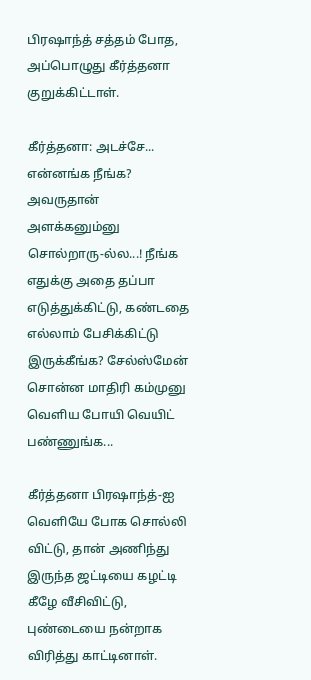பிரஷாந்த் சத்தம் போத, அப்பொழுது கீர்த்தனா குறுக்கிட்டாள்.

கீர்த்தனா: அடச்சே... என்னங்க நீங்க? அவருதான் அளக்கனும்னு சொல்றாரு-ல்ல...! நீங்க எதுக்கு அதை தப்பா எடுத்துக்கிட்டு, கண்டதை எல்லாம் பேசிக்கிட்டு இருக்கீங்க? சேல்ஸ்மேன் சொன்ன மாதிரி கம்முனு வெளிய போயி வெயிட் பண்ணுங்க...

கீர்த்தனா பிரஷாந்த்-ஐ வெளியே போக சொல்லி விட்டு, தான் அணிந்து இருந்த ஜட்டியை கழட்டி கீழே வீசிவிட்டு, புண்டையை நன்றாக விரித்து காட்டினாள்.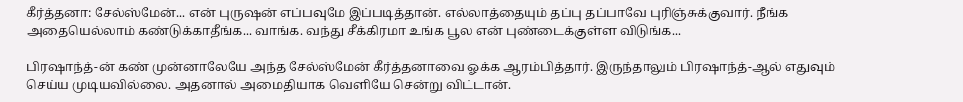கீர்த்தனா: சேல்ஸ்மேன்... என் புருஷன் எப்பவுமே இப்படித்தான். எல்லாத்தையும் தப்பு தப்பாவே புரிஞ்சுக்குவார். நீங்க அதையெல்லாம் கண்டுக்காதீங்க... வாங்க. வந்து சீக்கிரமா உங்க பூல என் புண்டைக்குள்ள விடுங்க...

பிரஷாந்த்-ன் கண் முன்னாலேயே அந்த சேல்ஸ்மேன் கீர்த்தனாவை ஓக்க ஆரம்பித்தார். இருந்தாலும் பிரஷாந்த்-ஆல் எதுவும் செய்ய முடியவில்லை. அதனால் அமைதியாக வெளியே சென்று விட்டான்.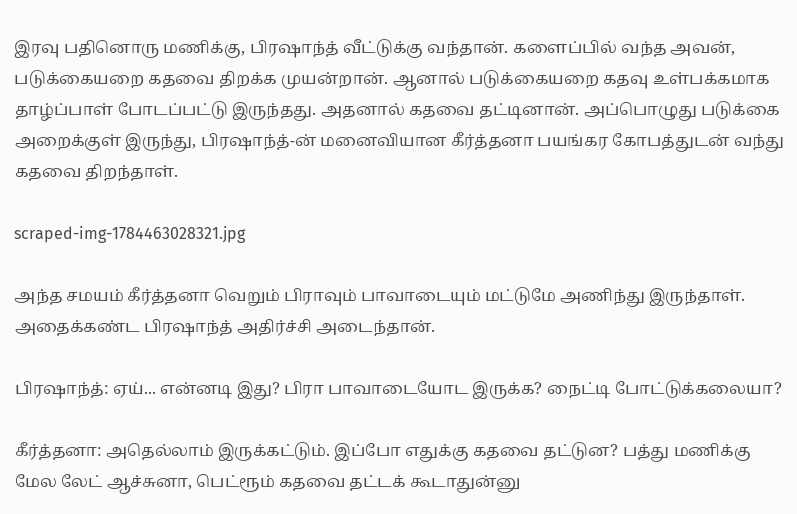இரவு பதினொரு மணிக்கு, பிரஷாந்த் வீட்டுக்கு வந்தான். களைப்பில் வந்த அவன், படுக்கையறை கதவை திறக்க முயன்றான். ஆனால் படுக்கையறை கதவு உள்பக்கமாக தாழ்ப்பாள் போடப்பட்டு இருந்தது. அதனால் கதவை தட்டினான். அப்பொழுது படுக்கை அறைக்குள் இருந்து, பிரஷாந்த்-ன் மனைவியான கீர்த்தனா பயங்கர கோபத்துடன் வந்து கதவை திறந்தாள்.

scraped-img-1784463028321.jpg

அந்த சமயம் கீர்த்தனா வெறும் பிராவும் பாவாடையும் மட்டுமே அணிந்து இருந்தாள். அதைக்கண்ட பிரஷாந்த் அதிர்ச்சி அடைந்தான்.

பிரஷாந்த்: ஏய்... என்னடி இது? பிரா பாவாடையோட இருக்க? நைட்டி போட்டுக்கலையா?

கீர்த்தனா: அதெல்லாம் இருக்கட்டும். இப்போ எதுக்கு கதவை தட்டுன? பத்து மணிக்கு மேல லேட் ஆச்சுனா, பெட்ரூம் கதவை தட்டக் கூடாதுன்னு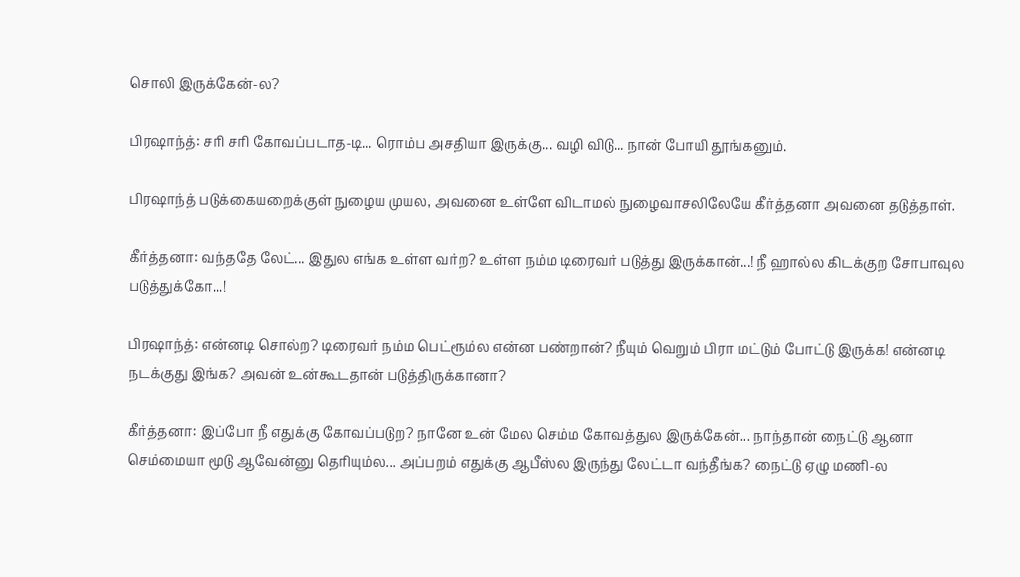சொலி இருக்கேன்-ல?

பிரஷாந்த்: சரி சரி கோவப்படாத-டி... ரொம்ப அசதியா இருக்கு... வழி விடு... நான் போயி தூங்கனும்.

பிரஷாந்த் படுக்கையறைக்குள் நுழைய முயல, அவனை உள்ளே விடாமல் நுழைவாசலிலேயே கீர்த்தனா அவனை தடுத்தாள்.

கீர்த்தனா: வந்ததே லேட்... இதுல எங்க உள்ள வர்ற? உள்ள நம்ம டிரைவர் படுத்து இருக்கான்...! நீ ஹால்ல கிடக்குற சோபாவுல படுத்துக்கோ...!

பிரஷாந்த்: என்னடி சொல்ற? டிரைவர் நம்ம பெட்ரூம்ல என்ன பண்றான்? நீயும் வெறும் பிரா மட்டும் போட்டு இருக்க! என்னடி நடக்குது இங்க? அவன் உன்கூடதான் படுத்திருக்கானா?

கீர்த்தனா: இப்போ நீ எதுக்கு கோவப்படுற? நானே உன் மேல செம்ம கோவத்துல இருக்கேன்... நாந்தான் நைட்டு ஆனா செம்மையா மூடு ஆவேன்னு தெரியும்ல... அப்பறம் எதுக்கு ஆபீஸ்ல இருந்து லேட்டா வந்தீங்க? நைட்டு ஏழு மணி-ல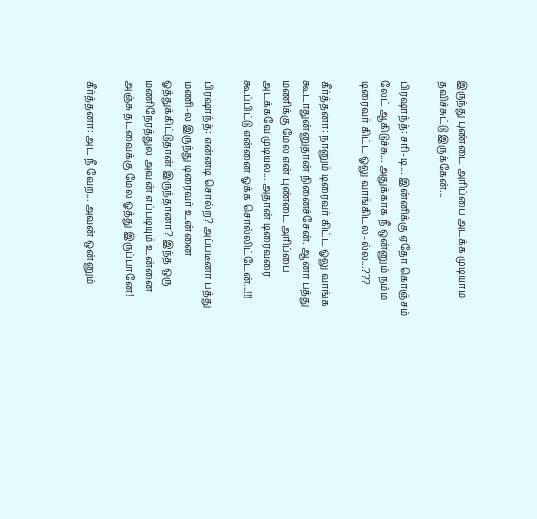இருந்து புண்டை அரிப்பை அடக்க முடியாம தவிச்சுட்டு இருக்கேன்...

பிரஷாந்த்: சரி-டி... இன்னிக்கு ஏதோ கொஞ்சம் லேட் ஆகிடுச்சு... அதுக்காக நீ ஒன்னும் நம்ம டிரைவர் கிட்ட ஓலு வாங்கிடல-ல்ல...???

கீர்த்தனா: நானும் டிரைவர் கிட்ட ஓலு வாங்க கூடாதுன்னுதான் நினைச்சேன். ஆனா பத்து மணிக்கு மேல என் புண்டை அரிப்பை அடக்கவே முடியல... அதான் டிரைவரை கூப்பிட்டு என்னை ஓக்க சொல்லிட்டேன்...!!!

பிரஷாந்த்: என்னடி சொல்ற? அப்படீனா பத்து மணி-ல இருந்து டிரைவர் உன்னை ஓத்துக்கிட்டுதான் இருந்தானா? இந்த ஒரு மணிநேரத்துல அவன் எப்படியும் உன்னை அஞ்சு தடவைக்கு மேல ஓத்து இருப்பானே!

கீர்த்தனா: அட நீ வேற... அவன் ஒன்னும்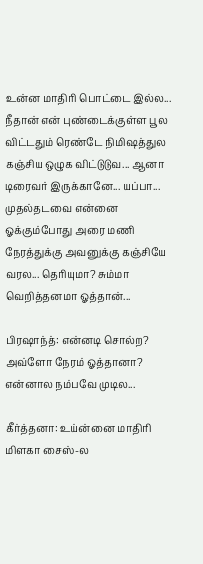உன்ன மாதிரி பொட்டை இல்ல... நீதான் என் புண்டைக்குள்ள பூல விட்டதும் ரெண்டே நிமிஷத்துல கஞ்சிய ஒழுக விட்டுடுவ... ஆனா டிரைவர் இருக்கானே... யப்பா... முதல்தடவை என்னை ஓக்கும்போது அரை மணி நேரத்துக்கு அவனுக்கு கஞ்சியே வரல... தெரியுமா? சும்மா வெறித்தனமா ஓத்தான்...

பிரஷாந்த்: என்னடி சொல்ற? அவ்ளோ நேரம் ஓத்தானா? என்னால நம்பவே முடில...

கீர்த்தனா: உய்ன்னை மாதிரி மிளகா சைஸ்-ல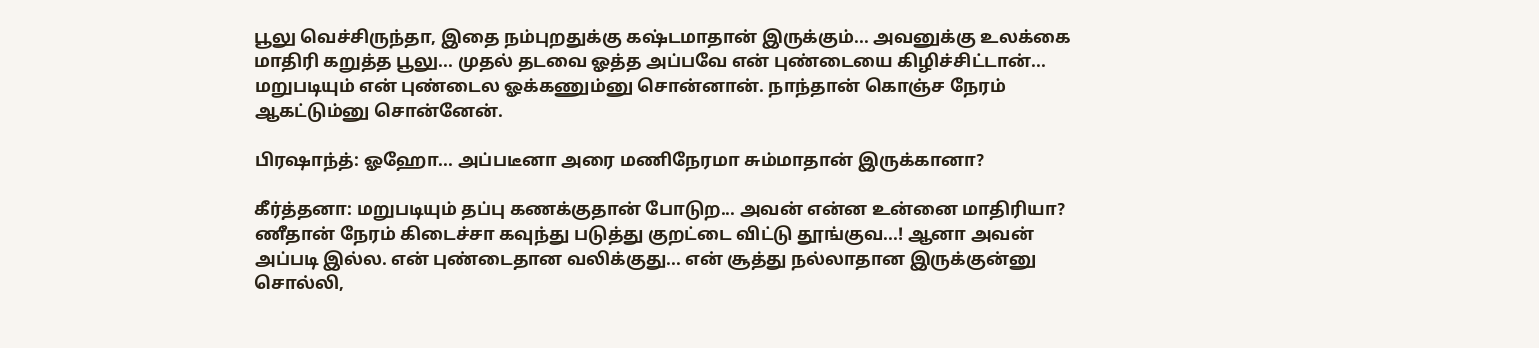பூலு வெச்சிருந்தா, இதை நம்புறதுக்கு கஷ்டமாதான் இருக்கும்... அவனுக்கு உலக்கை மாதிரி கறுத்த பூலு... முதல் தடவை ஓத்த அப்பவே என் புண்டையை கிழிச்சிட்டான்... மறுபடியும் என் புண்டைல ஓக்கணும்னு சொன்னான். நாந்தான் கொஞ்ச நேரம் ஆகட்டும்னு சொன்னேன்.

பிரஷாந்த்: ஓஹோ... அப்படீனா அரை மணிநேரமா சும்மாதான் இருக்கானா?

கீர்த்தனா: மறுபடியும் தப்பு கணக்குதான் போடுற... அவன் என்ன உன்னை மாதிரியா? ணீதான் நேரம் கிடைச்சா கவுந்து படுத்து குறட்டை விட்டு தூங்குவ...! ஆனா அவன் அப்படி இல்ல. என் புண்டைதான வலிக்குது... என் சூத்து நல்லாதான இருக்குன்னு சொல்லி,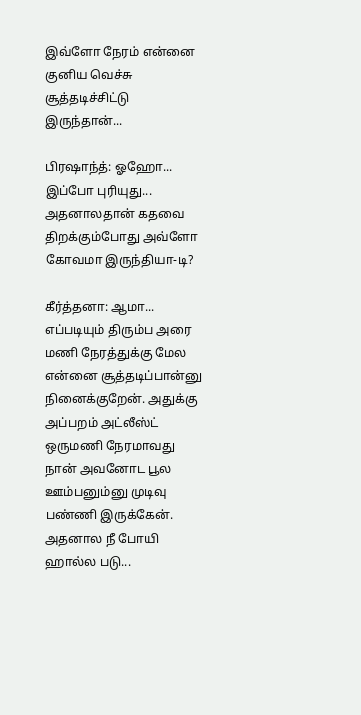இவ்ளோ நேரம் என்னை குனிய வெச்சு சூத்தடிச்சிட்டு இருந்தான்...

பிரஷாந்த்: ஓஹோ... இப்போ புரியுது... அதனாலதான் கதவை திறக்கும்போது அவ்ளோ கோவமா இருந்தியா-டி?

கீர்த்தனா: ஆமா... எப்படியும் திரும்ப அரை மணி நேரத்துக்கு மேல என்னை சூத்தடிப்பான்னு நினைக்குறேன். அதுக்கு அப்பறம் அட்லீஸ்ட் ஒருமணி நேரமாவது நான் அவனோட பூல ஊம்பனும்னு முடிவு பண்ணி இருக்கேன். அதனால நீ போயி ஹால்ல படு...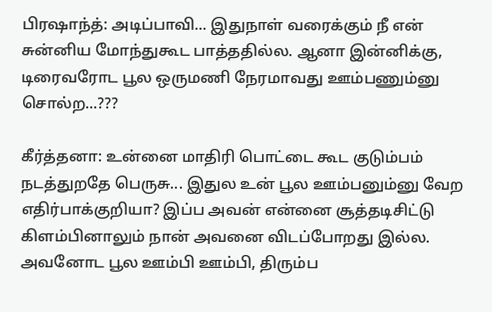பிரஷாந்த்: அடிப்பாவி... இதுநாள் வரைக்கும் நீ என் சுன்னிய மோந்துகூட பாத்ததில்ல. ஆனா இன்னிக்கு, டிரைவரோட பூல ஒருமணி நேரமாவது ஊம்பணும்னு சொல்ற...???

கீர்த்தனா: உன்னை மாதிரி பொட்டை கூட குடும்பம் நடத்துறதே பெருசு... இதுல உன் பூல ஊம்பனும்னு வேற எதிர்பாக்குறியா? இப்ப அவன் என்னை சூத்தடிசிட்டு கிளம்பினாலும் நான் அவனை விடப்போறது இல்ல. அவனோட பூல ஊம்பி ஊம்பி, திரும்ப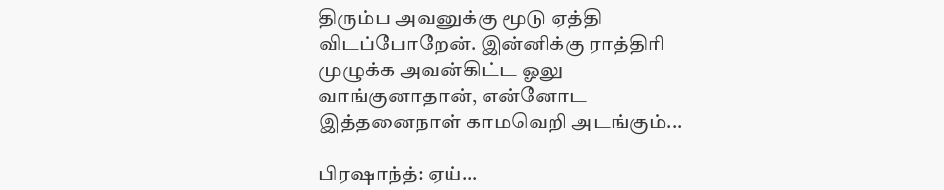திரும்ப அவனுக்கு மூடு ஏத்தி விடப்போறேன். இன்னிக்கு ராத்திரி முழுக்க அவன்கிட்ட ஓலு வாங்குனாதான், என்னோட இத்தனைநாள் காமவெறி அடங்கும்...

பிரஷாந்த்: ஏய்...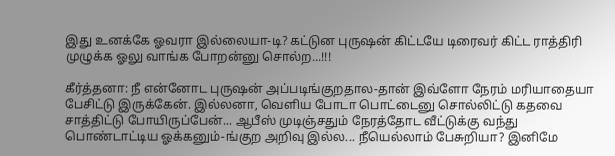இது உனக்கே ஓவரா இல்லையா-டி? கட்டுன புருஷன் கிட்டயே டிரைவர் கிட்ட ராத்திரி முழுக்க ஓலு வாங்க போறன்னு சொல்ற...!!!

கீர்த்தனா: நீ என்னோட புருஷன் அப்படிங்குறதால-தான் இவ்ளோ நேரம் மரியாதையா பேசிட்டு இருக்கேன். இல்லனா, வெளிய போடா பொட்டைனு சொல்லிட்டு கதவை சாத்திட்டு போயிருப்பேன்... ஆபீஸ் முடிஞ்சதும் நேரத்தோட வீட்டுக்கு வந்து பொண்டாட்டிய ஓக்கனும்-ங்குற அறிவு இல்ல... நீயெல்லாம் பேசுறியா? இனிமே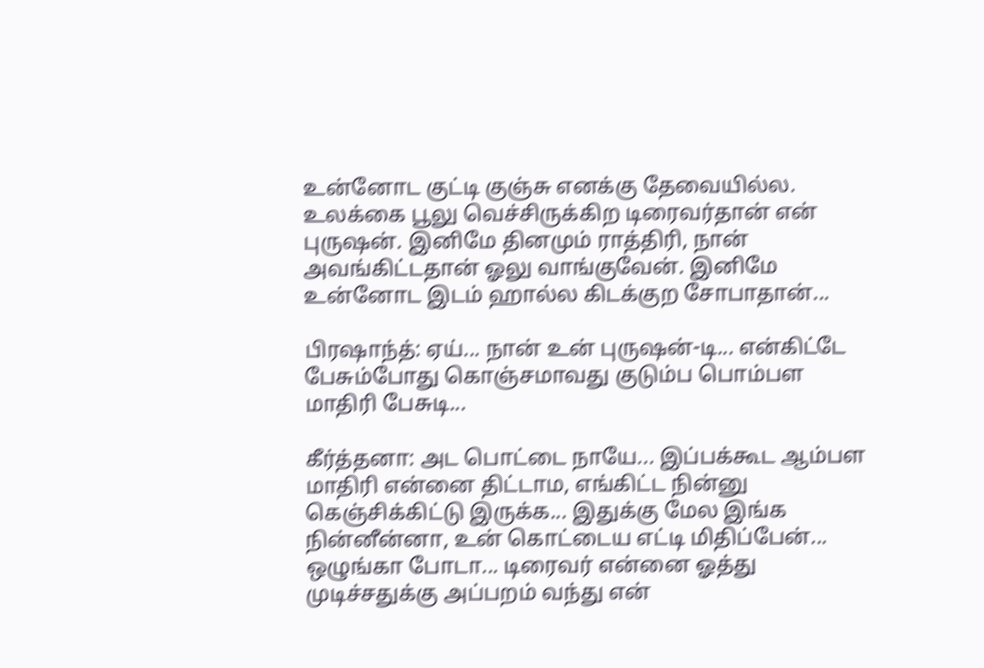உன்னோட குட்டி குஞ்சு எனக்கு தேவையில்ல. உலக்கை பூலு வெச்சிருக்கிற டிரைவர்தான் என் புருஷன். இனிமே தினமும் ராத்திரி, நான் அவங்கிட்டதான் ஓலு வாங்குவேன். இனிமே உன்னோட இடம் ஹால்ல கிடக்குற சோபாதான்...

பிரஷாந்த்: ஏய்... நான் உன் புருஷன்-டி... என்கிட்டே பேசும்போது கொஞ்சமாவது குடும்ப பொம்பள மாதிரி பேசுடி...

கீர்த்தனா: அட பொட்டை நாயே... இப்பக்கூட ஆம்பள மாதிரி என்னை திட்டாம, எங்கிட்ட நின்னு கெஞ்சிக்கிட்டு இருக்க... இதுக்கு மேல இங்க நின்னீன்னா, உன் கொட்டைய எட்டி மிதிப்பேன்... ஒழுங்கா போடா... டிரைவர் என்னை ஓத்து முடிச்சதுக்கு அப்பறம் வந்து என்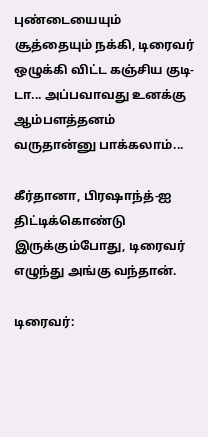புண்டையையும் சூத்தையும் நக்கி, டிரைவர் ஒழுக்கி விட்ட கஞ்சிய குடி-டா... அப்பவாவது உனக்கு ஆம்பளத்தனம் வருதான்னு பாக்கலாம்...

கீர்தானா, பிரஷாந்த்-ஐ திட்டிக்கொண்டு இருக்கும்போது, டிரைவர் எழுந்து அங்கு வந்தான்.

டிரைவர்: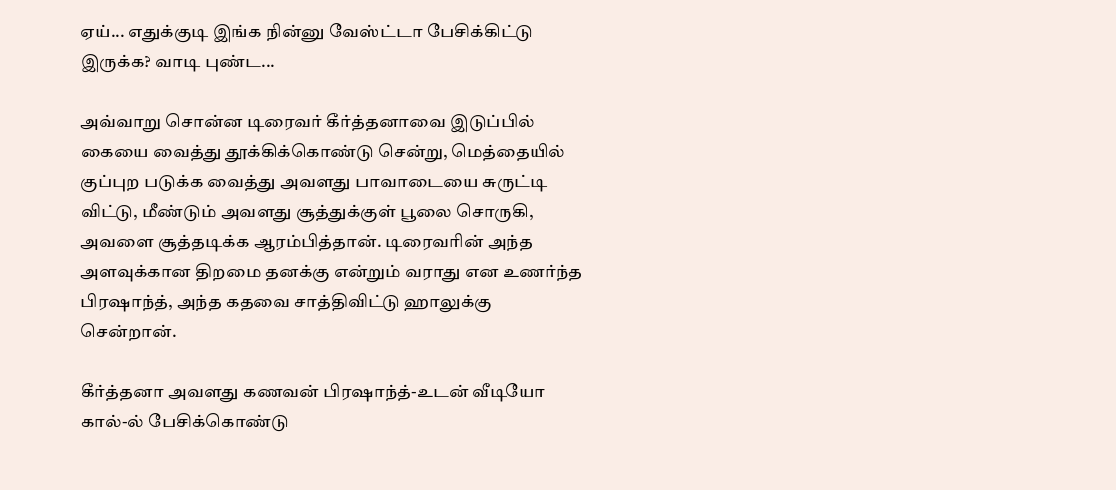ஏய்... எதுக்குடி இங்க நின்னு வேஸ்ட்டா பேசிக்கிட்டு இருக்க? வாடி புண்ட...

அவ்வாறு சொன்ன டிரைவர் கீர்த்தனாவை இடுப்பில் கையை வைத்து தூக்கிக்கொண்டு சென்று, மெத்தையில் குப்புற படுக்க வைத்து அவளது பாவாடையை சுருட்டி விட்டு, மீண்டும் அவளது சூத்துக்குள் பூலை சொருகி, அவளை சூத்தடிக்க ஆரம்பித்தான். டிரைவரின் அந்த அளவுக்கான திறமை தனக்கு என்றும் வராது என உணர்ந்த பிரஷாந்த், அந்த கதவை சாத்திவிட்டு ஹாலுக்கு சென்றான்.

கீர்த்தனா அவளது கணவன் பிரஷாந்த்-உடன் வீடியோ கால்-ல் பேசிக்கொண்டு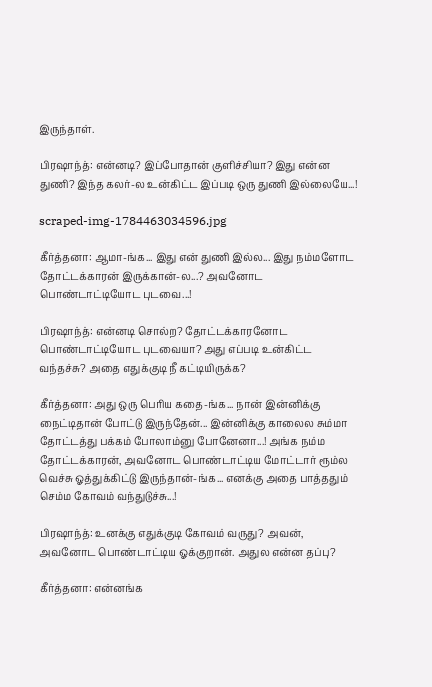இருந்தாள்.

பிரஷாந்த்: என்னடி? இப்போதான் குளிச்சியா? இது என்ன துணி? இந்த கலர்-ல உன்கிட்ட இப்படி ஒரு துணி இல்லையே...!

scraped-img-1784463034596.jpg

கீர்த்தனா: ஆமா-ங்க... இது என் துணி இல்ல... இது நம்மளோட தோட்டக்காரன் இருக்கான்-ல...? அவனோட பொண்டாட்டியோட புடவை...!

பிரஷாந்த்: என்னடி சொல்ற? தோட்டக்காரனோட பொண்டாட்டியோட புடவையா? அது எப்படி உன்கிட்ட வந்தச்சு? அதை எதுக்குடி நீ கட்டியிருக்க?

கீர்த்தனா: அது ஒரு பெரிய கதை-ங்க... நான் இன்னிக்கு நைட்டிதான் போட்டு இருந்தேன்... இன்னிக்கு காலைல சும்மா தோட்டத்து பக்கம் போலாம்னு போனேனா...! அங்க நம்ம தோட்டக்காரன், அவனோட பொண்டாட்டிய மோட்டார் ரூம்ல வெச்சு ஓத்துக்கிட்டு இருந்தான்-ங்க... எனக்கு அதை பாத்ததும் செம்ம கோவம் வந்துடுச்சு...!

பிரஷாந்த்: உனக்கு எதுக்குடி கோவம் வருது? அவன், அவனோட பொண்டாட்டிய ஓக்குறான். அதுல என்ன தப்பு?

கீர்த்தனா: என்னங்க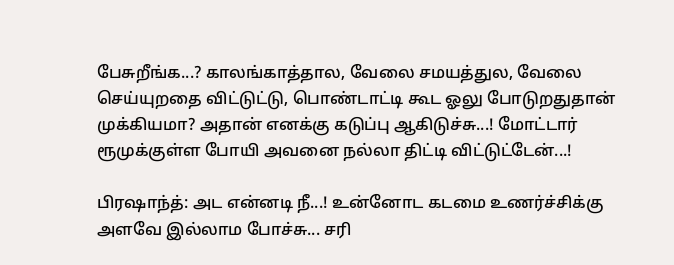பேசுறீங்க...? காலங்காத்தால, வேலை சமயத்துல, வேலை செய்யுறதை விட்டுட்டு, பொண்டாட்டி கூட ஓலு போடுறதுதான் முக்கியமா? அதான் எனக்கு கடுப்பு ஆகிடுச்சு...! மோட்டார் ரூமுக்குள்ள போயி அவனை நல்லா திட்டி விட்டுட்டேன்...!

பிரஷாந்த்: அட என்னடி நீ...! உன்னோட கடமை உணர்ச்சிக்கு அளவே இல்லாம போச்சு... சரி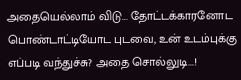அதையெல்லாம் விடு... தோட்டக்காரனோட பொண்டாட்டியோட புடவை, உன் உடம்புக்கு எப்படி வந்துச்சு? அதை சொல்லுடி...!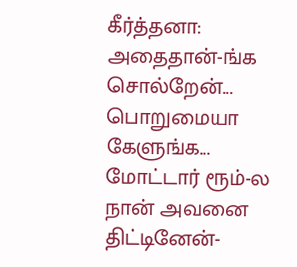கீர்த்தனா: அதைதான்-ங்க சொல்றேன்... பொறுமையா கேளுங்க... மோட்டார் ரூம்-ல நான் அவனை திட்டினேன்-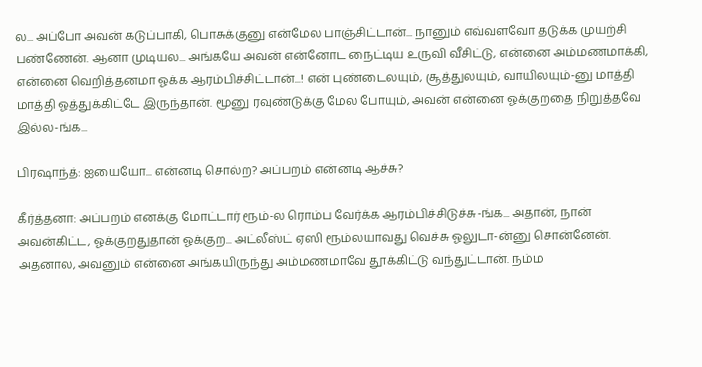ல... அப்போ அவன் கடுப்பாகி, பொசுக்குனு என்மேல பாஞ்சிட்டான்... நானும் எவ்வளவோ தடுக்க முயற்சி பண்ணேன். ஆனா முடியல... அங்கயே அவன் என்னோட நைட்டிய உருவி வீசிட்டு, என்னை அம்மணமாக்கி, என்னை வெறித்தனமா ஓக்க ஆரம்பிச்சிட்டான்...! என் புண்டைலயும், சூத்துலயும், வாயிலயும்-னு மாத்தி மாத்தி ஓத்துக்கிட்டே இருந்தான். மூனு ரவுண்டுக்கு மேல போயும், அவன் என்னை ஓக்குறதை நிறுத்தவே இல்ல-ங்க...

பிரஷாந்த்: ஐயையோ... என்னடி சொல்ற? அப்பறம் என்னடி ஆச்சு?

கீர்த்தனா: அப்பறம் எனக்கு மோட்டார் ரூம்-ல ரொம்ப வேர்க்க ஆரம்பிச்சிடுச்சு-ங்க... அதான், நான் அவன்கிட்ட, ஓக்குறதுதான் ஓக்குற... அட்லீஸ்ட் ஏஸி ரூம்லயாவது வெச்சு ஓலுடா-ன்னு சொன்னேன். அதனால, அவனும் என்னை அங்கயிருந்து அம்மணமாவே தூக்கிட்டு வந்துட்டான். நம்ம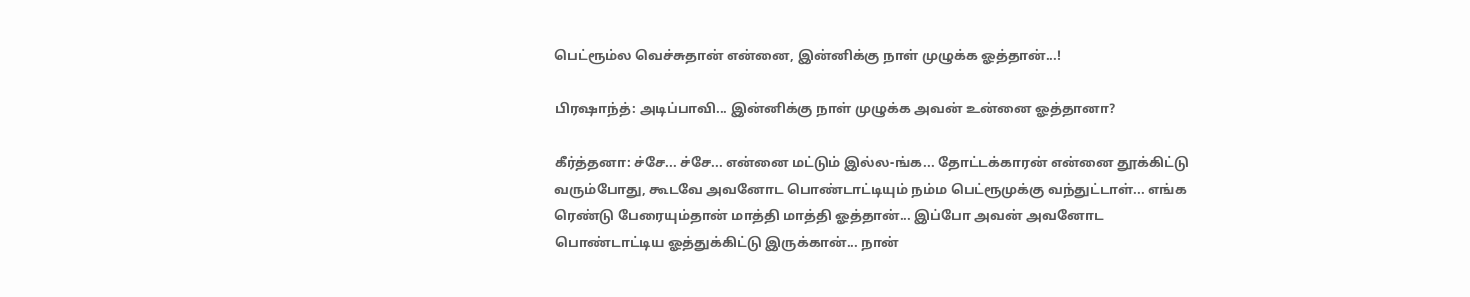பெட்ரூம்ல வெச்சுதான் என்னை, இன்னிக்கு நாள் முழுக்க ஓத்தான்...!

பிரஷாந்த்: அடிப்பாவி... இன்னிக்கு நாள் முழுக்க அவன் உன்னை ஓத்தானா?

கீர்த்தனா: ச்சே... ச்சே... என்னை மட்டும் இல்ல-ங்க... தோட்டக்காரன் என்னை தூக்கிட்டு வரும்போது, கூடவே அவனோட பொண்டாட்டியும் நம்ம பெட்ரூமுக்கு வந்துட்டாள்... எங்க ரெண்டு பேரையும்தான் மாத்தி மாத்தி ஓத்தான்... இப்போ அவன் அவனோட பொண்டாட்டிய ஓத்துக்கிட்டு இருக்கான்... நான்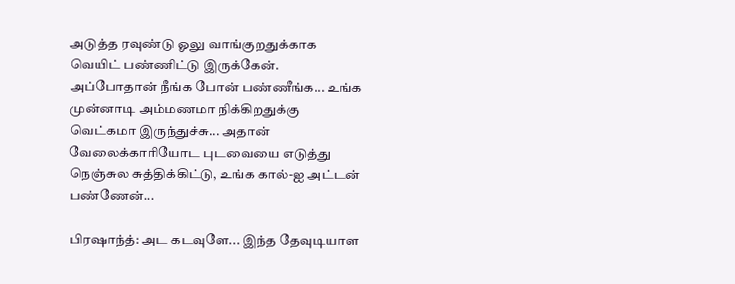அடுத்த ரவுண்டு ஓலு வாங்குறதுக்காக வெயிட் பண்ணிட்டு இருக்கேன். அப்போதான் நீங்க போன் பண்ணீங்க... உங்க முன்னாடி அம்மணமா நிக்கிறதுக்கு வெட்கமா இருந்துச்சு... அதான் வேலைக்காரியோட புடவையை எடுத்து நெஞ்சுல சுத்திக்கிட்டு, உங்க கால்-ஐ அட்டன் பண்ணேன்...

பிரஷாந்த்: அட கடவுளே... இந்த தேவுடியாள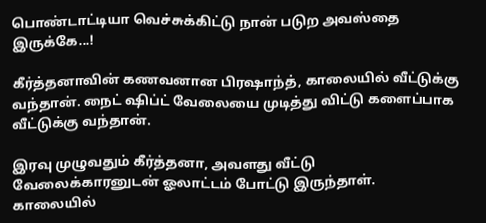பொண்டாட்டியா வெச்சுக்கிட்டு நான் படுற அவஸ்தை இருக்கே...!

கீர்த்தனாவின் கணவனான பிரஷாந்த், காலையில் வீட்டுக்கு வந்தான். நைட் ஷிப்ட் வேலையை முடித்து விட்டு களைப்பாக வீட்டுக்கு வந்தான்.

இரவு முழுவதும் கீர்த்தனா, அவளது வீட்டு வேலைக்காரனுடன் ஓலாட்டம் போட்டு இருந்தாள். காலையில்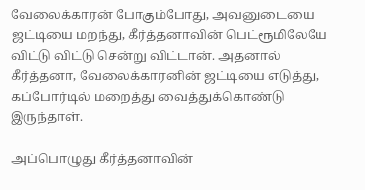வேலைக்காரன் போகும்போது, அவனுடையை ஜட்டியை மறந்து, கீர்த்தனாவின் பெட்ரூமிலேயே விட்டு விட்டு சென்று விட்டான். அதனால் கீர்த்தனா, வேலைக்காரனின் ஜட்டியை எடுத்து, கப்போர்டில் மறைத்து வைத்துக்கொண்டு இருந்தாள்.

அப்பொழுது கீர்த்தனாவின்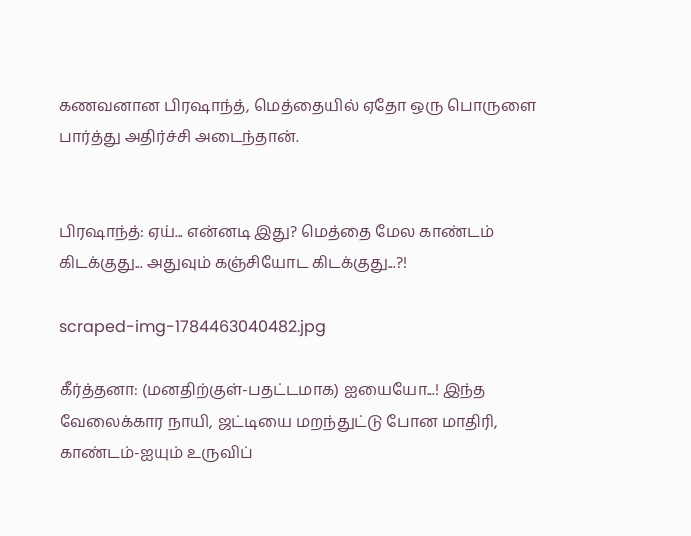கணவனான பிரஷாந்த், மெத்தையில் ஏதோ ஒரு பொருளை பார்த்து அதிர்ச்சி அடைந்தான்.


பிரஷாந்த்: ஏய்... என்னடி இது? மெத்தை மேல காண்டம் கிடக்குது... அதுவும் கஞ்சியோட கிடக்குது...?!

scraped-img-1784463040482.jpg

கீர்த்தனா: (மனதிற்குள்-பதட்டமாக) ஐயையோ...! இந்த வேலைக்கார நாயி, ஜட்டியை மறந்துட்டு போன மாதிரி, காண்டம்-ஐயும் உருவிப்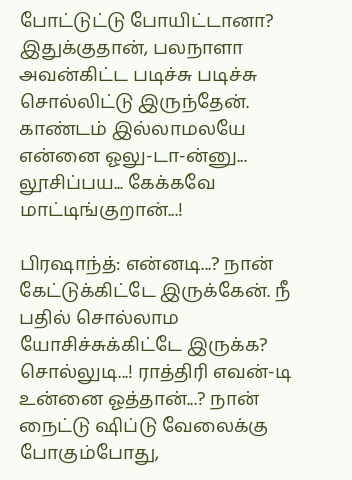போட்டுட்டு போயிட்டானா? இதுக்குதான், பலநாளா அவன்கிட்ட படிச்சு படிச்சு சொல்லிட்டு இருந்தேன். காண்டம் இல்லாமலயே என்னை ஓலு-டா-ன்னு... லூசிப்பய... கேக்கவே மாட்டிங்குறான்...!

பிரஷாந்த்: என்னடி...? நான் கேட்டுக்கிட்டே இருக்கேன். நீ பதில் சொல்லாம யோசிச்சுக்கிட்டே இருக்க? சொல்லுடி...! ராத்திரி எவன்-டி உன்னை ஓத்தான்...? நான் நைட்டு ஷிப்டு வேலைக்கு போகும்போது,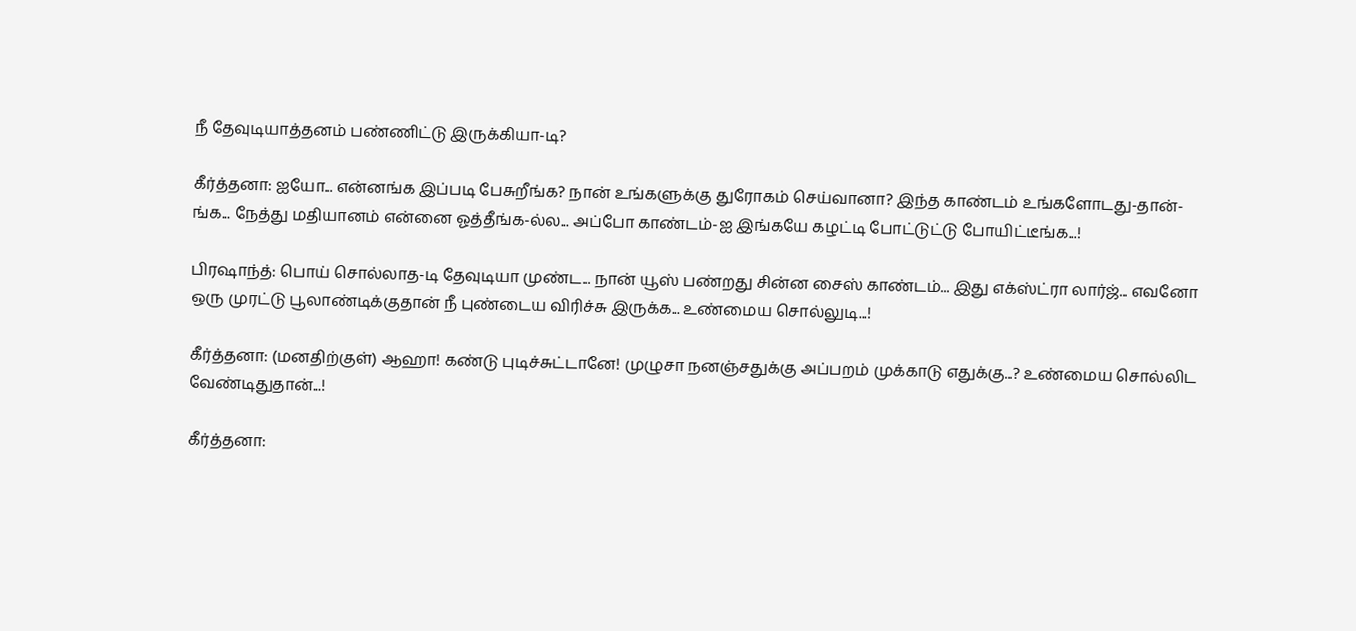நீ தேவுடியாத்தனம் பண்ணிட்டு இருக்கியா-டி?

கீர்த்தனா: ஐயோ... என்னங்க இப்படி பேசுறீங்க? நான் உங்களுக்கு துரோகம் செய்வானா? இந்த காண்டம் உங்களோடது-தான்-ங்க... நேத்து மதியானம் என்னை ஓத்தீங்க-ல்ல... அப்போ காண்டம்-ஐ இங்கயே கழட்டி போட்டுட்டு போயிட்டீங்க...!

பிரஷாந்த்: பொய் சொல்லாத-டி தேவுடியா முண்ட... நான் யூஸ் பண்றது சின்ன சைஸ் காண்டம்... இது எக்ஸ்ட்ரா லார்ஜ்... எவனோ ஒரு முரட்டு பூலாண்டிக்குதான் நீ புண்டைய விரிச்சு இருக்க... உண்மைய சொல்லுடி...!

கீர்த்தனா: (மனதிற்குள்) ஆஹா! கண்டு புடிச்சுட்டானே! முழுசா நனஞ்சதுக்கு அப்பறம் முக்காடு எதுக்கு...? உண்மைய சொல்லிட வேண்டிதுதான்...!

கீர்த்தனா: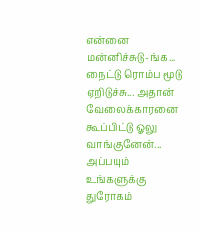என்னை மன்னிச்சுடு-ங்க... நைட்டு ரொம்ப மூடு ஏறிடுச்சு... அதான் வேலைக்காரனை கூப்பிட்டு ஓலு வாங்குனேன்... அப்பயும் உங்களுக்கு துரோகம்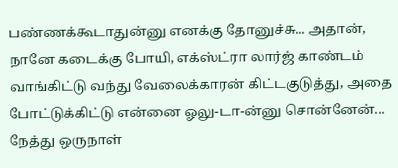பண்ணக்கூடாதுன்னு எனக்கு தோனுச்சு... அதான், நானே கடைக்கு போயி, எக்ஸ்ட்ரா லார்ஜ் காண்டம் வாங்கிட்டு வந்து வேலைக்காரன் கிட்டகுடுத்து, அதை போட்டுக்கிட்டு என்னை ஓலு-டா-ன்னு சொன்னேன்... நேத்து ஒருநாள்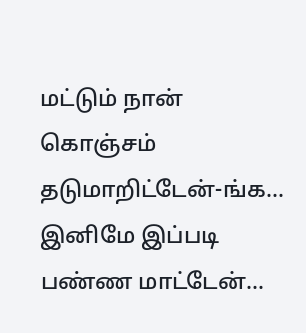மட்டும் நான் கொஞ்சம் தடுமாறிட்டேன்-ங்க... இனிமே இப்படி பண்ண மாட்டேன்...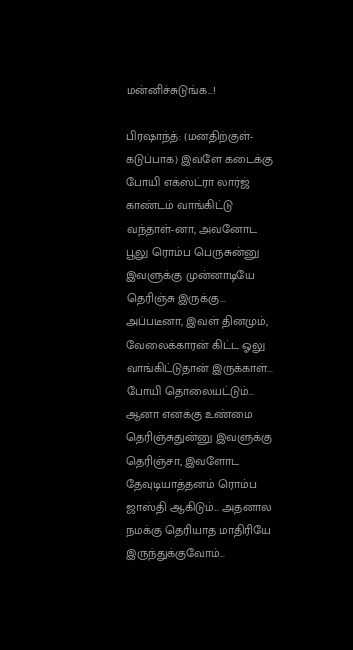மன்னிச்சுடுங்க...!

பிரஷாந்த்: (மனதிற்குள்-கடுப்பாக) இவளே கடைக்கு போயி எக்ஸ்ட்ரா லார்ஜ் காண்டம் வாங்கிட்டு வந்தாள்-னா, அவனோட பூலு ரொம்ப பெருசுன்னு இவளுக்கு முன்னாடியே தெரிஞ்சு இருக்கு... அப்படீனா, இவள் தினமும், வேலைக்காரன் கிட்ட ஓலு வாங்கிட்டுதான் இருக்காள்... போயி தொலையட்டும்... ஆனா எனக்கு உண்மை தெரிஞ்சுதுன்னு இவளுக்கு தெரிஞ்சா, இவளோட தேவுடியாத்தனம் ரொம்ப ஜாஸ்தி ஆகிடும்... அதனால நமக்கு தெரியாத மாதிரியே இருந்துக்குவோம்...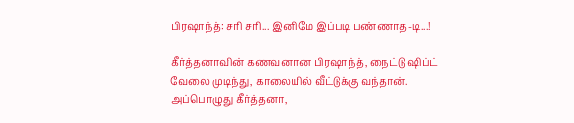பிரஷாந்த்: சரி சரி... இனிமே இப்படி பண்ணாத-டி...!

கீர்த்தனாவின் கணவனான பிரஷாந்த், நைட்டு ஷிப்ட் வேலை முடிந்து, காலையில் வீட்டுக்கு வந்தான். அப்பொழுது கீர்த்தனா,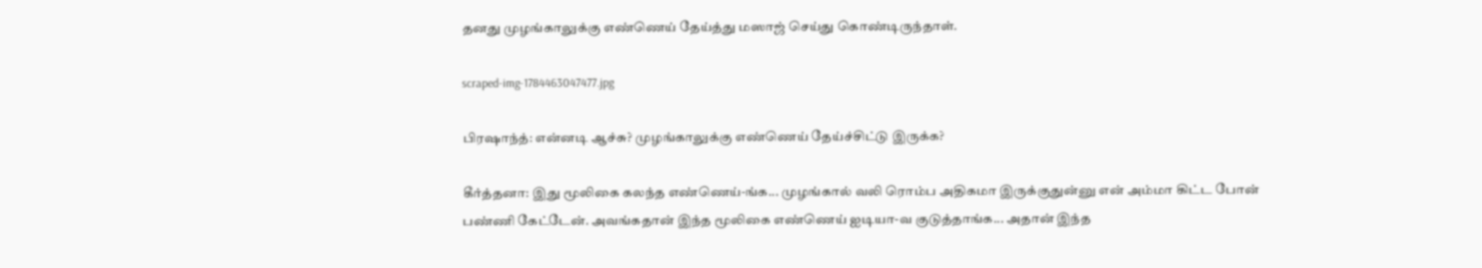தனது முழங்காலுக்கு எண்ணெய் தேய்த்து மஸாஜ் செய்து கொண்டிருந்தாள்.

scraped-img-1784463047477.jpg

பிரஷாந்த்: என்னடி ஆச்சு? முழங்காலுக்கு எண்ணெய் தேய்ச்சிட்டு இருக்க?

கீர்த்தனா: இது மூலிகை கலந்த எண்ணெய்-ங்க... முழங்கால் வலி ரொம்ப அதிகமா இருக்குதுன்னு என் அம்மா கிட்ட போன் பண்ணி கேட்டேன். அவங்கதான் இந்த மூலிகை எண்ணெய் ஐடியா-வ குடுத்தாங்க... அதான் இந்த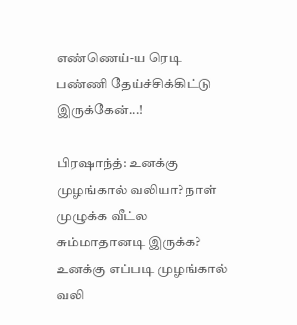எண்ணெய்-ய ரெடி பண்ணி தேய்ச்சிக்கிட்டு இருக்கேன்...!

பிரஷாந்த்: உனக்கு முழங்கால் வலியா? நாள் முழுக்க வீட்ல சும்மாதானடி இருக்க? உனக்கு எப்படி முழங்கால் வலி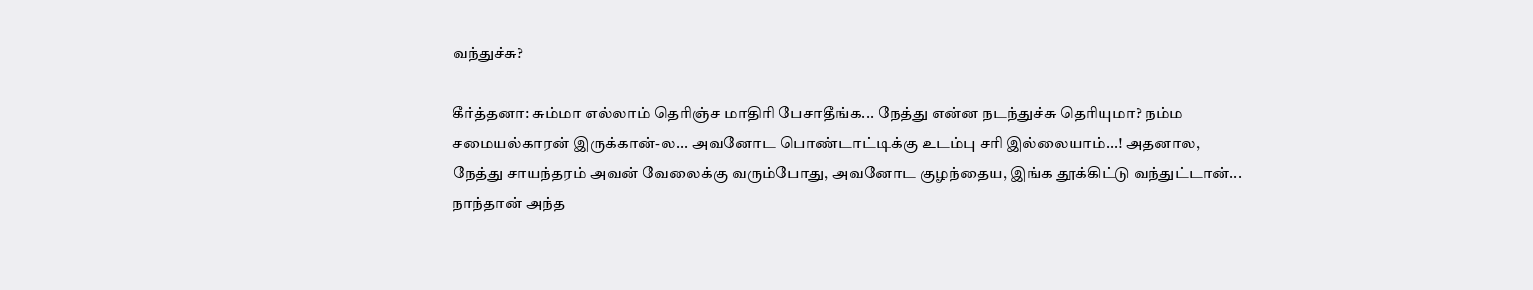வந்துச்சு?

கீர்த்தனா: சும்மா எல்லாம் தெரிஞ்ச மாதிரி பேசாதீங்க... நேத்து என்ன நடந்துச்சு தெரியுமா? நம்ம சமையல்காரன் இருக்கான்-ல... அவனோட பொண்டாட்டிக்கு உடம்பு சரி இல்லையாம்...! அதனால, நேத்து சாயந்தரம் அவன் வேலைக்கு வரும்போது, அவனோட குழந்தைய, இங்க தூக்கிட்டு வந்துட்டான்... நாந்தான் அந்த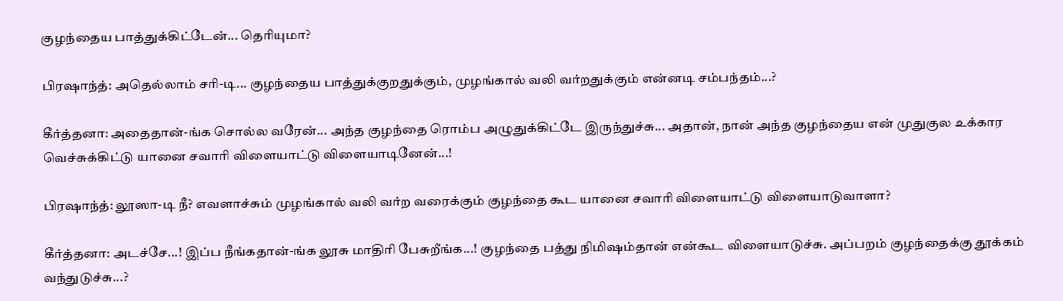குழந்தைய பாத்துக்கிட்டேன்... தெரியுமா?

பிரஷாந்த்: அதெல்லாம் சரி-டி... குழந்தைய பாத்துக்குறதுக்கும், முழங்கால் வலி வர்றதுக்கும் என்னடி சம்பந்தம்...?

கீர்த்தனா: அதைதான்-ங்க சொல்ல வரேன்... அந்த குழந்தை ரொம்ப அழுதுக்கிட்டே இருந்துச்சு... அதான், நான் அந்த குழந்தைய என் முதுகுல உக்கார வெச்சுக்கிட்டு யானை சவாரி விளையாட்டு விளையாடினேன்...!

பிரஷாந்த்: லூஸா-டி நீ? எவளாச்சும் முழங்கால் வலி வர்ற வரைக்கும் குழந்தை கூட யானை சவாரி விளையாட்டு விளையாடுவாளா?

கீர்த்தனா: அடச்சே...! இப்ப நீங்கதான்-ங்க லூசு மாதிரி பேசுறீங்க...! குழந்தை பத்து நிமிஷம்தான் என்கூட விளையாடுச்சு. அப்பறம் குழந்தைக்கு தூக்கம் வந்துடுச்சு...?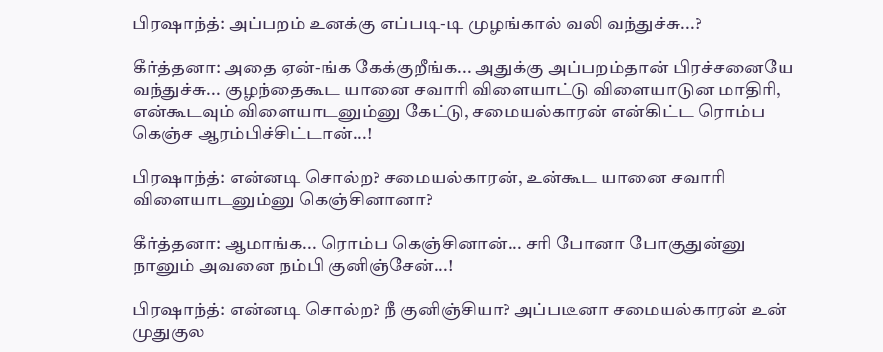பிரஷாந்த்: அப்பறம் உனக்கு எப்படி-டி முழங்கால் வலி வந்துச்சு...?

கீர்த்தனா: அதை ஏன்-ங்க கேக்குறீங்க... அதுக்கு அப்பறம்தான் பிரச்சனையே வந்துச்சு... குழந்தைகூட யானை சவாரி விளையாட்டு விளையாடுன மாதிரி, என்கூடவும் விளையாடனும்னு கேட்டு, சமையல்காரன் என்கிட்ட ரொம்ப கெஞ்ச ஆரம்பிச்சிட்டான்...!

பிரஷாந்த்: என்னடி சொல்ற? சமையல்காரன், உன்கூட யானை சவாரி விளையாடனும்னு கெஞ்சினானா?

கீர்த்தனா: ஆமாங்க... ரொம்ப கெஞ்சினான்... சரி போனா போகுதுன்னு நானும் அவனை நம்பி குனிஞ்சேன்...!

பிரஷாந்த்: என்னடி சொல்ற? நீ குனிஞ்சியா? அப்படீனா சமையல்காரன் உன் முதுகுல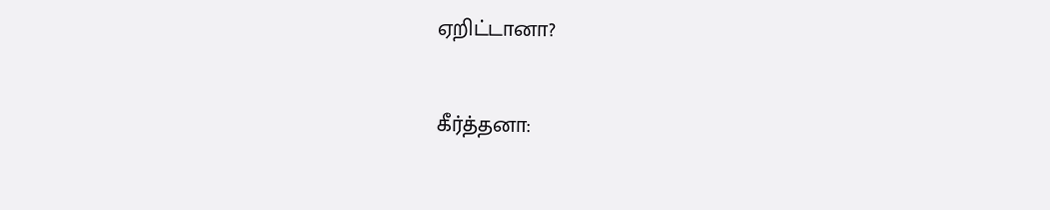ஏறிட்டானா?

கீர்த்தனா: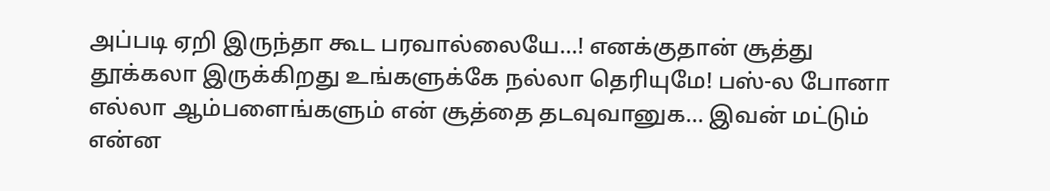அப்படி ஏறி இருந்தா கூட பரவால்லையே...! எனக்குதான் சூத்து தூக்கலா இருக்கிறது உங்களுக்கே நல்லா தெரியுமே! பஸ்-ல போனா எல்லா ஆம்பளைங்களும் என் சூத்தை தடவுவானுக... இவன் மட்டும் என்ன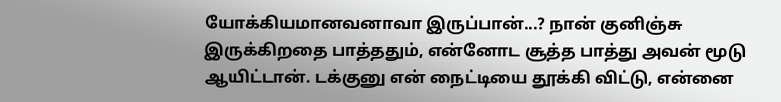யோக்கியமானவனாவா இருப்பான்...? நான் குனிஞ்சு இருக்கிறதை பாத்ததும், என்னோட சூத்த பாத்து அவன் மூடு ஆயிட்டான். டக்குனு என் நைட்டியை தூக்கி விட்டு, என்னை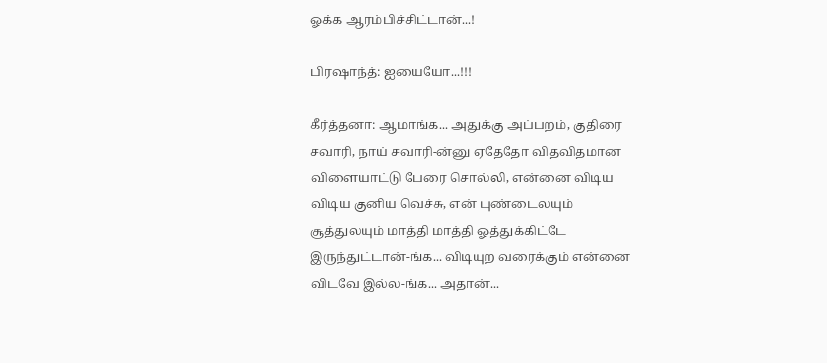ஓக்க ஆரம்பிச்சிட்டான்...!

பிரஷாந்த்: ஐயையோ...!!!

கீர்த்தனா: ஆமாங்க... அதுக்கு அப்பறம், குதிரை சவாரி, நாய் சவாரி-ன்னு ஏதேதோ விதவிதமான விளையாட்டு பேரை சொல்லி, என்னை விடிய விடிய குனிய வெச்சு, என் புண்டைலயும் சூத்துலயும் மாத்தி மாத்தி ஓத்துக்கிட்டே இருந்துட்டான்-ங்க... விடியுற வரைக்கும் என்னை விடவே இல்ல-ங்க... அதான்...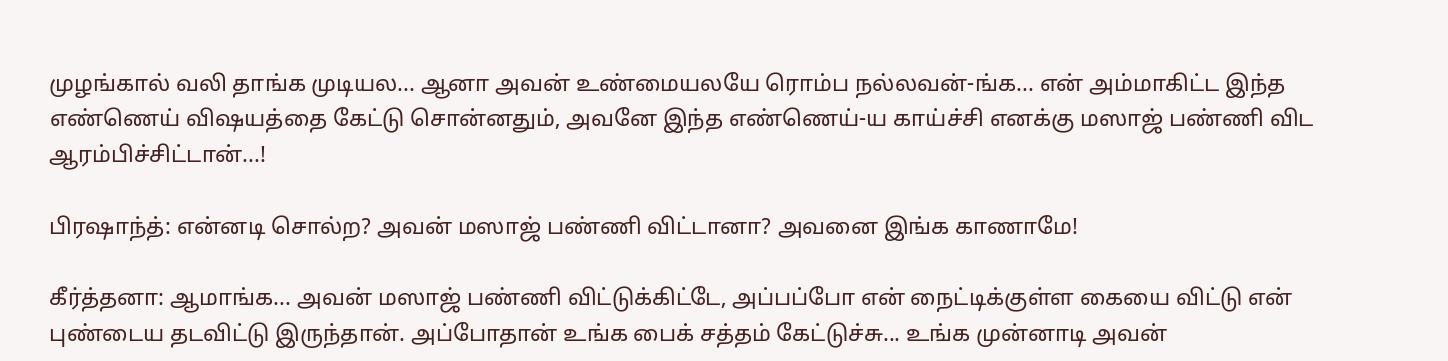முழங்கால் வலி தாங்க முடியல... ஆனா அவன் உண்மையலயே ரொம்ப நல்லவன்-ங்க... என் அம்மாகிட்ட இந்த எண்ணெய் விஷயத்தை கேட்டு சொன்னதும், அவனே இந்த எண்ணெய்-ய காய்ச்சி எனக்கு மஸாஜ் பண்ணி விட ஆரம்பிச்சிட்டான்...!

பிரஷாந்த்: என்னடி சொல்ற? அவன் மஸாஜ் பண்ணி விட்டானா? அவனை இங்க காணாமே!

கீர்த்தனா: ஆமாங்க... அவன் மஸாஜ் பண்ணி விட்டுக்கிட்டே, அப்பப்போ என் நைட்டிக்குள்ள கையை விட்டு என் புண்டைய தடவிட்டு இருந்தான். அப்போதான் உங்க பைக் சத்தம் கேட்டுச்சு... உங்க முன்னாடி அவன்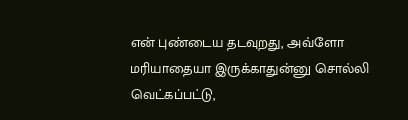என் புண்டைய தடவுறது, அவ்ளோ மரியாதையா இருக்காதுன்னு சொல்லி வெட்கப்பட்டு,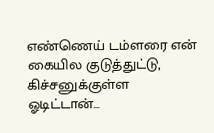எண்ணெய் டம்ளரை என் கையில குடுத்துட்டு, கிச்சனுக்குள்ள ஓடிட்டான்...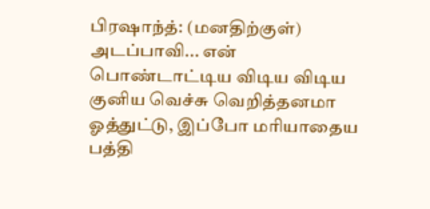பிரஷாந்த்: (மனதிற்குள்) அடப்பாவி... என் பொண்டாட்டிய விடிய விடிய குனிய வெச்சு வெறித்தனமா ஓத்துட்டு, இப்போ மரியாதைய பத்தி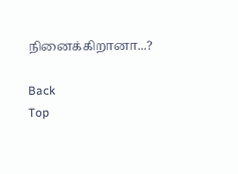நினைக்கிறானா...?

Back
Top